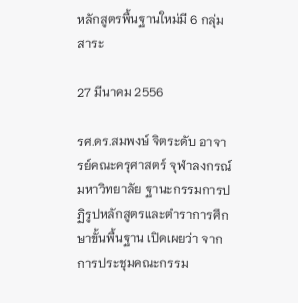หลักสูตรพื้นฐานใหม่มี 6 กลุ่มสาระ

27 มีนาคม 2556

รศ.ดร.สมพงษ์ จิตระดับ อาจารย์คณะครุศาสตร์ จุฬาลงกรณ์มหาวิทยาลัย ฐานะกรรมการปฏิรูปหลักสูตรและตำราการศึกษาขั้นพื้นฐาน เปิดเผยว่า จากการประชุมคณะกรรม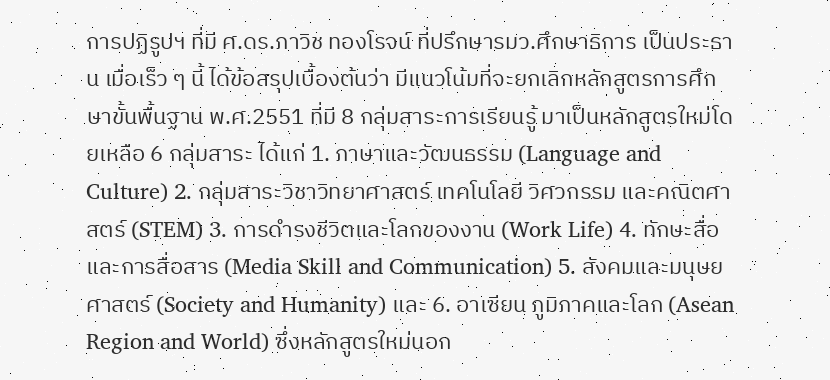การปฏิรูปฯ ที่มี ศ.ดร.ภาวิช ทองโรจน์ ที่ปรึกษารมว.ศึกษาธิการ เป็นประธาน เมื่อเร็ว ๆ นี้ ได้ข้อสรุปเบื้องต้นว่า มีแนวโน้มที่จะยกเลิกหลักสูตรการศึกษาขั้นพื้นฐาน พ.ศ.2551 ที่มี 8 กลุ่มสาระการเรียนรู้ มาเป็นหลักสูตรใหม่โดยเหลือ 6 กลุ่มสาระ ได้แก่ 1. ภาษาและวัฒนธรรม (Language and Culture) 2. กลุ่มสาระวิชาวิทยาศาสตร์ เทคโนโลยี วิศวกรรม และคณิตศาสตร์ (STEM) 3. การดำรงชีวิตและโลกของงาน (Work Life) 4. ทักษะสื่อและการสื่อสาร (Media Skill and Communication) 5. สังคมและมนุษยศาสตร์ (Society and Humanity) และ 6. อาเซียน ภูมิภาคและโลก (Asean Region and World) ซึ่งหลักสูตรใหม่นอก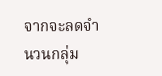จากจะลดจำนวนกลุ่ม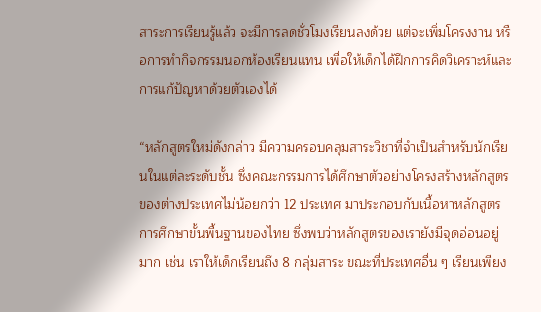สาระการเรียนรู้แล้ว จะมีการลดชั่วโมงเรียนลงด้วย แต่จะเพิ่มโครงงาน หรือการทำกิจกรรมนอกห้องเรียนแทน เพื่อให้เด็กได้ฝึกการคิดวิเคราะห์และการแก้ปัญหาด้วยตัวเองได้

“หลักสูตรใหม่ดังกล่าว มีความครอบคลุมสาระวิชาที่จำเป็นสำหรับนักเรียนในแต่ละระดับชั้น ซึ่งคณะกรรมการได้ศึกษาตัวอย่างโครงสร้างหลักสูตรของต่างประเทศไม่น้อยกว่า 12 ประเทศ มาประกอบกับเนื้อหาหลักสูตรการศึกษาขั้นพื้นฐานของไทย ซึ่งพบว่าหลักสูตรของเรายังมีจุดอ่อนอยู่มาก เช่น เราให้เด็กเรียนถึง 8 กลุ่มสาระ ขณะที่ประเทศอื่น ๆ เรียนเพียง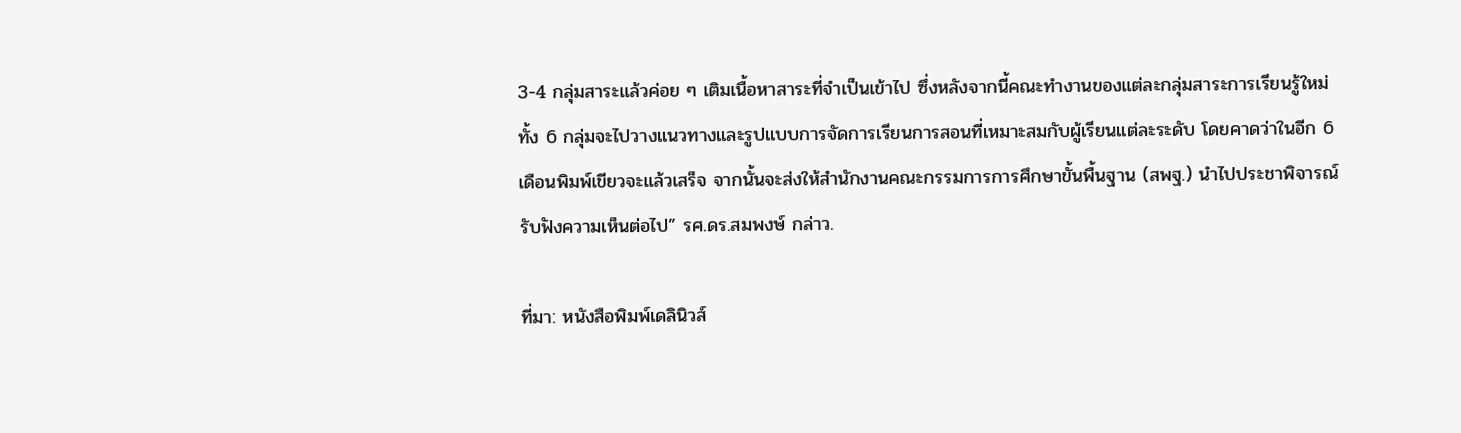3-4 กลุ่มสาระแล้วค่อย ๆ เติมเนื้อหาสาระที่จำเป็นเข้าไป ซึ่งหลังจากนี้คณะทำงานของแต่ละกลุ่มสาระการเรียนรู้ใหม่ทั้ง 6 กลุ่มจะไปวางแนวทางและรูปแบบการจัดการเรียนการสอนที่เหมาะสมกับผู้เรียนแต่ละระดับ โดยคาดว่าในอีก 6 เดือนพิมพ์เขียวจะแล้วเสร็จ จากนั้นจะส่งให้สำนักงานคณะกรรมการการศึกษาขั้นพื้นฐาน (สพฐ.) นำไปประชาพิจารณ์รับฟังความเห็นต่อไป” รศ.ดร.สมพงษ์ กล่าว.

ที่มา: หนังสือพิมพ์เดลินิวส์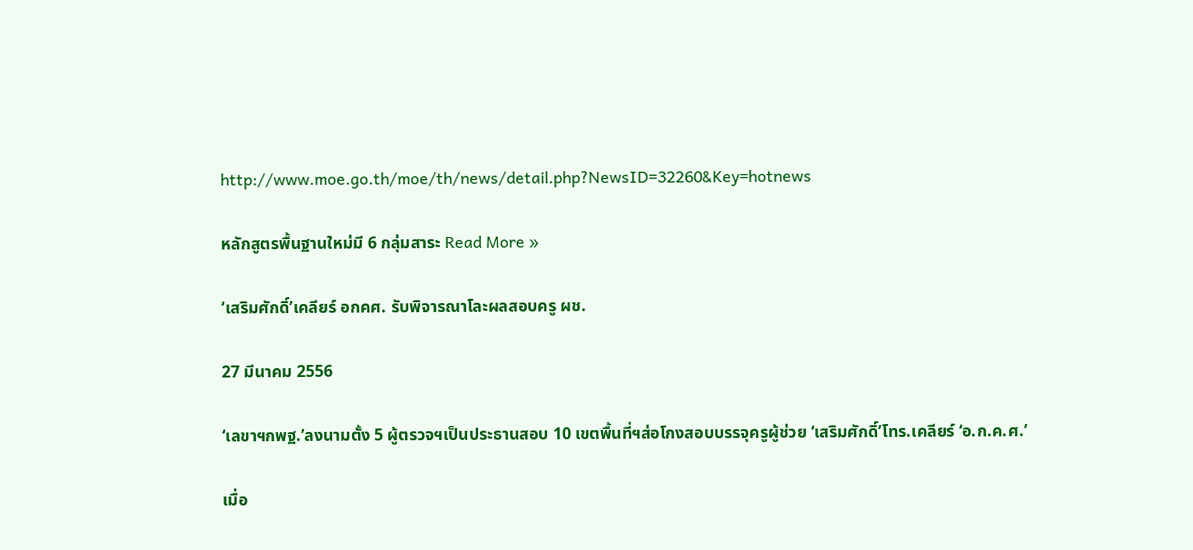http://www.moe.go.th/moe/th/news/detail.php?NewsID=32260&Key=hotnews

หลักสูตรพื้นฐานใหม่มี 6 กลุ่มสาระ Read More »

‘เสริมศักดิ์’เคลียร์ อกคศ. รับพิจารณาโละผลสอบครู ผช.

27 มีนาคม 2556

‘เลขาฯกพฐ.’ลงนามตั้ง 5 ผู้ตรวจฯเป็นประธานสอบ 10 เขตพื้นที่ฯส่อโกงสอบบรรจุครูผู้ช่วย ‘เสริมศักดิ์’โทร.เคลียร์ ‘อ.ก.ค.ศ.’

เมื่อ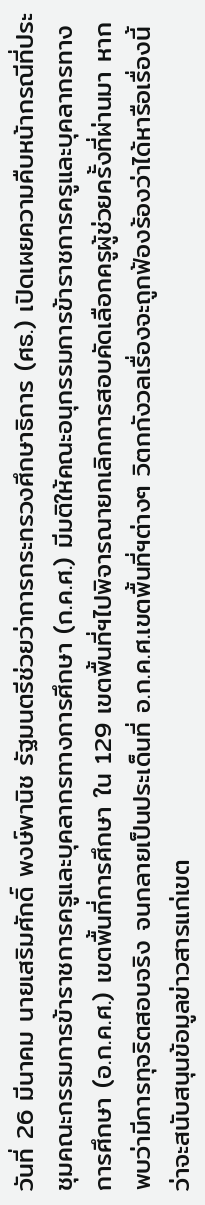วันที่ 26 มีนาคม นายเสริมศักดิ์ พงษ์พานิช รัฐมนตรีช่วยว่าการกระทรวงศึกษาธิการ (ศธ.) เปิดเผยความคืบหน้ากรณีที่ประชุมคณะกรรมการข้าราชการครูและบุคลากรทางการศึกษา (ก.ค.ศ.) มีมติให้คณะอนุกรรมการข้าราชการครูและบุคลากรทางการศึกษา (อ.ก.ค.ศ.) เขตพื้นที่การศึกษา ใน 129 เขตพื้นที่ฯไปพิจารณายกเลิกการสอบคัดเลือกครูผู้ช่วยครั้งที่ผ่านมา หากพบว่ามีการทุจริตสอบจริง จนกลายเป็นประเด็นที่ อ.ก.ค.ศ.เขตพื้นที่ฯต่างๆ วิตกกังวลเรื่องจะถูกฟ้องร้องว่าได้หารือเรื่องนี้ว่าจะสนับสนุนข้อมูลข่าวสารแก่เขต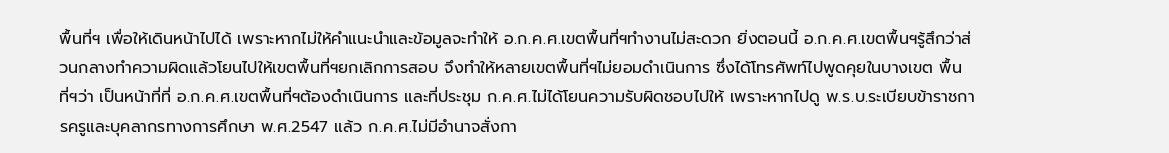พื้นที่ฯ เพื่อให้เดินหน้าไปได้ เพราะหากไม่ให้คำแนะนำและข้อมูลจะทำให้ อ.ก.ค.ศ.เขตพื้นที่ฯทำงานไม่สะดวก ยิ่งตอนนี้ อ.ก.ค.ศ.เขตพื้นฯรู้สึกว่าส่วนกลางทำความผิดแล้วโยนไปให้เขตพื้นที่ฯยกเลิกการสอบ จึงทำให้หลายเขตพื้นที่ฯไม่ยอมดำเนินการ ซึ่งได้โทรศัพท์ไปพูดคุยในบางเขต พื้นที่ฯว่า เป็นหน้าที่ที่ อ.ก.ค.ศ.เขตพื้นที่ฯต้องดำเนินการ และที่ประชุม ก.ค.ศ.ไม่ได้โยนความรับผิดชอบไปให้ เพราะหากไปดู พ.ร.บ.ระเบียบข้าราชการครูและบุคลากรทางการศึกษา พ.ศ.2547 แล้ว ก.ค.ศ.ไม่มีอำนาจสั่งกา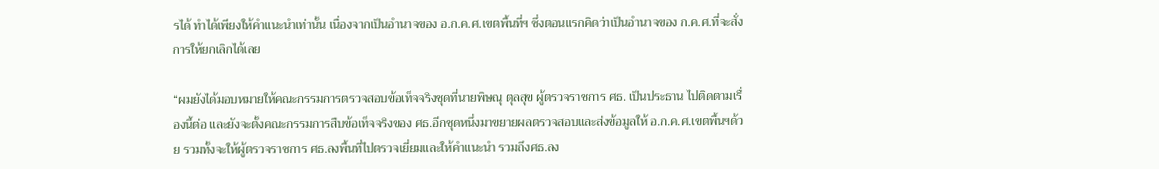รได้ ทำได้เพียงให้คำแนะนำเท่านั้น เนื่องจากเป็นอำนาจของ อ.ก.ค.ศ.เขตพื้นที่ฯ ซึ่งตอนแรกคิดว่าเป็นอำนาจของ ก.ค.ศ.ที่จะสั่งการให้ยกเลิกได้เลย

“ผมยังได้มอบหมายให้คณะกรรมการตรวจสอบข้อเท็จจริงชุดที่นายพิษณุ ตุลสุข ผู้ตรวจราชการ ศธ. เป็นประธาน ไปติดตามเรื่องนี้ต่อ และยังจะตั้งคณะกรรมการสืบข้อเท็จจริงของ ศธ.อีกชุดหนึ่งมาขยายผลตรวจสอบและส่งข้อมูลให้ อ.ก.ค.ศ.เขตพื้นฯด้วย รวมทั้งจะให้ผู้ตรวจราชการ ศธ.ลงพื้นที่ไปตรวจเยี่ยมและให้คำแนะนำ รวมถึงศธ.ลง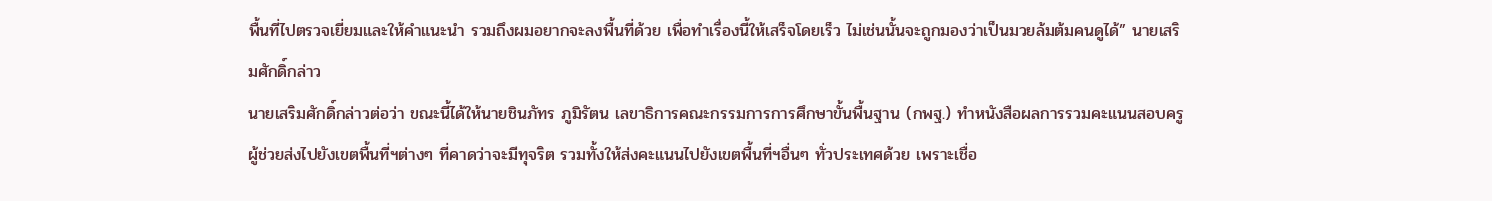พื้นที่ไปตรวจเยี่ยมและให้คำแนะนำ รวมถึงผมอยากจะลงพื้นที่ด้วย เพื่อทำเรื่องนี้ให้เสร็จโดยเร็ว ไม่เช่นนั้นจะถูกมองว่าเป็นมวยล้มต้มคนดูได้” นายเสริมศักดิ์กล่าว
นายเสริมศักดิ์กล่าวต่อว่า ขณะนี้ได้ให้นายชินภัทร ภูมิรัตน เลขาธิการคณะกรรมการการศึกษาขั้นพื้นฐาน (กพฐ.) ทำหนังสือผลการรวมคะแนนสอบครูผู้ช่วยส่งไปยังเขตพื้นที่ฯต่างๆ ที่คาดว่าจะมีทุจริต รวมทั้งให้ส่งคะแนนไปยังเขตพื้นที่ฯอื่นๆ ทั่วประเทศด้วย เพราะเชื่อ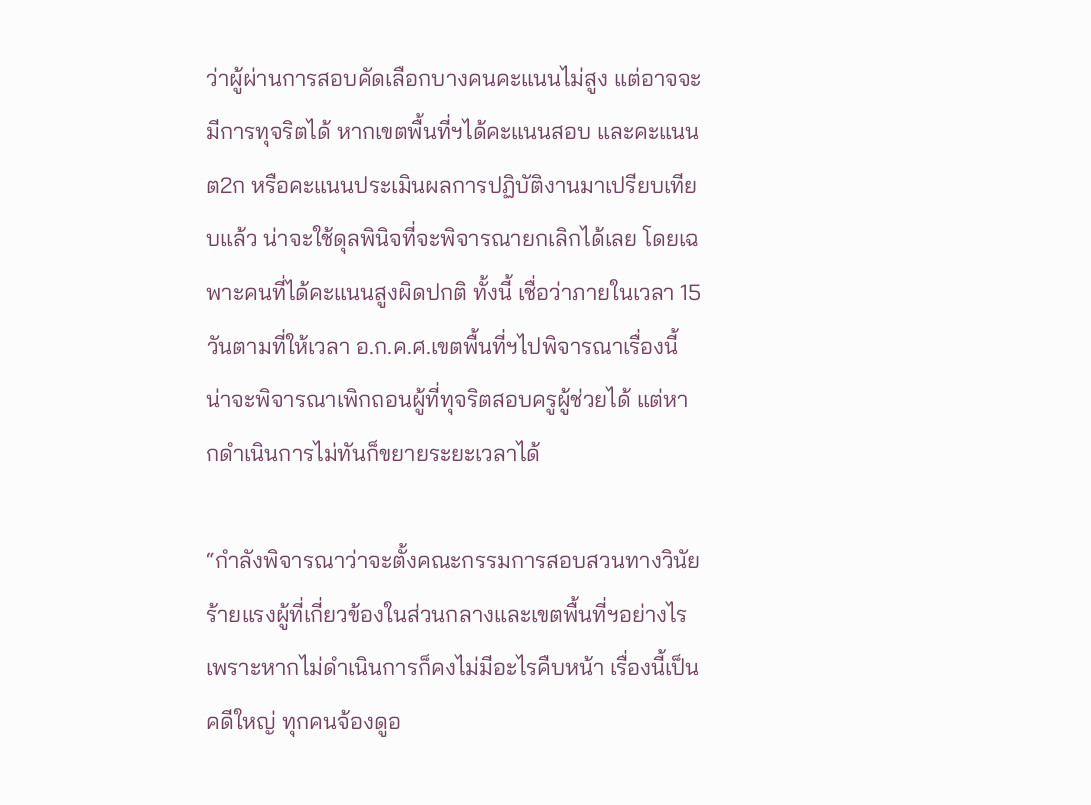ว่าผู้ผ่านการสอบคัดเลือกบางคนคะแนนไม่สูง แต่อาจจะมีการทุจริตได้ หากเขตพื้นที่ฯได้คะแนนสอบ และคะแนน ต2ก หรือคะแนนประเมินผลการปฏิบัติงานมาเปรียบเทียบแล้ว น่าจะใช้ดุลพินิจที่จะพิจารณายกเลิกได้เลย โดยเฉพาะคนที่ได้คะแนนสูงผิดปกติ ทั้งนี้ เชื่อว่าภายในเวลา 15 วันตามที่ให้เวลา อ.ก.ค.ศ.เขตพื้นที่ฯไปพิจารณาเรื่องนี้ น่าจะพิจารณาเพิกถอนผู้ที่ทุจริตสอบครูผู้ช่วยได้ แต่หากดำเนินการไม่ทันก็ขยายระยะเวลาได้

“กำลังพิจารณาว่าจะตั้งคณะกรรมการสอบสวนทางวินัยร้ายแรงผู้ที่เกี่ยวข้องในส่วนกลางและเขตพื้นที่ฯอย่างไร เพราะหากไม่ดำเนินการก็คงไม่มีอะไรคืบหน้า เรื่องนี้เป็นคดีใหญ่ ทุกคนจ้องดูอ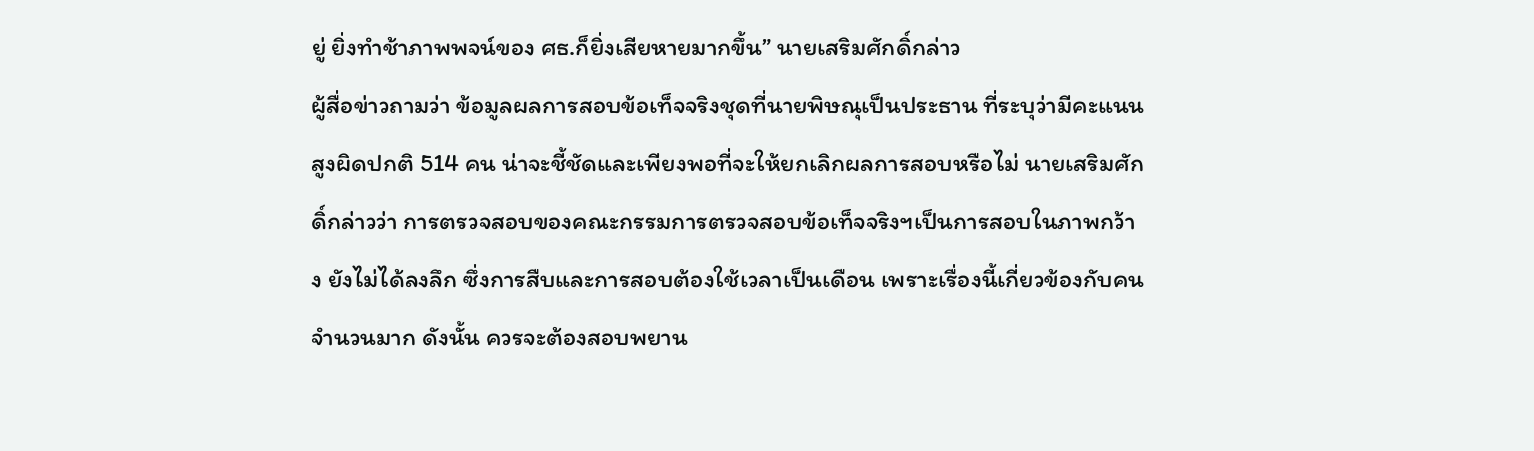ยู่ ยิ่งทำช้าภาพพจน์ของ ศธ.ก็ยิ่งเสียหายมากขึ้น” นายเสริมศักดิ์กล่าว
ผู้สื่อข่าวถามว่า ข้อมูลผลการสอบข้อเท็จจริงชุดที่นายพิษณุเป็นประธาน ที่ระบุว่ามีคะแนนสูงผิดปกติ 514 คน น่าจะชี้ชัดและเพียงพอที่จะให้ยกเลิกผลการสอบหรือไม่ นายเสริมศักดิ์กล่าวว่า การตรวจสอบของคณะกรรมการตรวจสอบข้อเท็จจริงฯเป็นการสอบในภาพกว้าง ยังไม่ได้ลงลึก ซึ่งการสืบและการสอบต้องใช้เวลาเป็นเดือน เพราะเรื่องนี้เกี่ยวข้องกับคนจำนวนมาก ดังนั้น ควรจะต้องสอบพยาน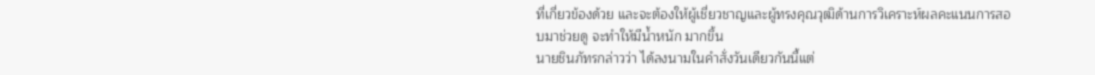ที่เกี่ยวข้องด้วย และจะต้องให้ผู้เชี่ยวชาญและผู้ทรงคุณวุฒิด้านการวิเคราะห์ผลคะแนนการสอบมาช่วยดู จะทำให้มีน้ำหนัก มากขึ้น
นายชินภัทรกล่าวว่า ได้ลงนามในคำสั่งวันเดียวกันนี้แต่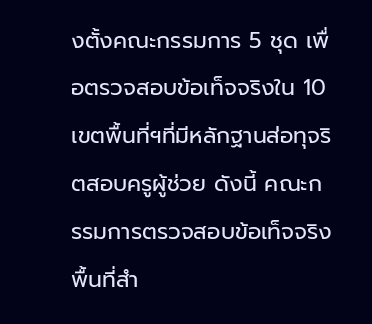งตั้งคณะกรรมการ 5 ชุด เพื่อตรวจสอบข้อเท็จจริงใน 10 เขตพื้นที่ฯที่มีหลักฐานส่อทุจริตสอบครูผู้ช่วย ดังนี้ คณะกรรมการตรวจสอบข้อเท็จจริงพื้นที่สำ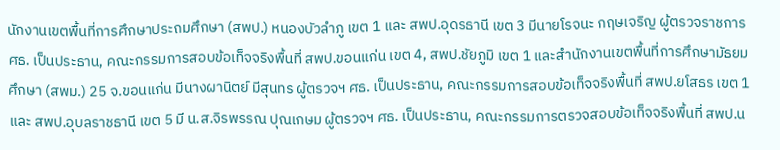นักงานเขตพื้นที่การศึกษาประถมศึกษา (สพป.) หนองบัวลำภู เขต 1 และ สพป.อุดรธานี เขต 3 มีนายโรจนะ กฤษเจริญ ผู้ตรวจราชการ ศธ. เป็นประธาน, คณะกรรมการสอบข้อเท็จจริงพื้นที่ สพป.ขอนแก่น เขต 4, สพป.ชัยภูมิ เขต 1 และสำนักงานเขตพื้นที่การศึกษามัธยมศึกษา (สพม.) 25 จ.ขอนแก่น มีนางผานิตย์ มีสุนทร ผู้ตรวจฯ ศธ. เป็นประธาน, คณะกรรมการสอบข้อเท็จจริงพื้นที่ สพป.ยโสธร เขต 1 และ สพป.อุบลราชธานี เขต 5 มี น.ส.จิรพรรณ ปุณเกษม ผู้ตรวจฯ ศธ. เป็นประธาน, คณะกรรมการตรวจสอบข้อเท็จจริงพื้นที่ สพป.น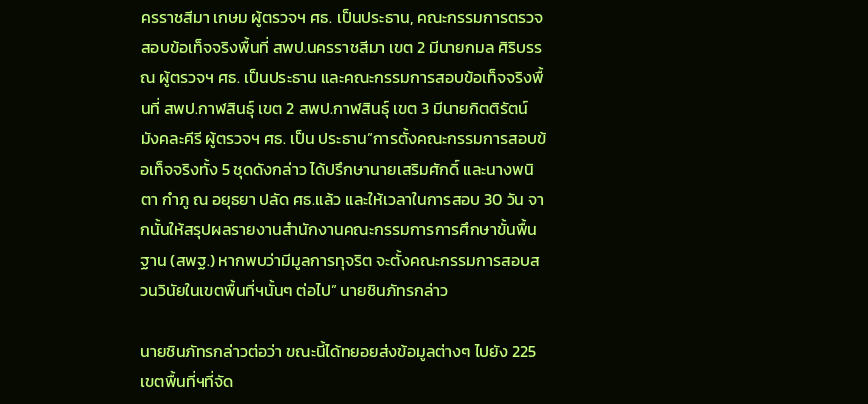ครราชสีมา เกษม ผู้ตรวจฯ ศธ. เป็นประธาน, คณะกรรมการตรวจสอบข้อเท็จจริงพื้นที่ สพป.นครราชสีมา เขต 2 มีนายกมล ศิริบรรณ ผู้ตรวจฯ ศธ. เป็นประธาน และคณะกรรมการสอบข้อเท็จจริงพื้นที่ สพป.กาฬสินธุ์ เขต 2 สพป.กาฬสินธุ์ เขต 3 มีนายกิตติรัตน์ มังคละคีรี ผู้ตรวจฯ ศธ. เป็น ประธาน”การตั้งคณะกรรมการสอบข้อเท็จจริงทั้ง 5 ชุดดังกล่าว ได้ปรึกษานายเสริมศักดิ์ และนางพนิตา กำภู ณ อยุธยา ปลัด ศธ.แล้ว และให้เวลาในการสอบ 30 วัน จากนั้นให้สรุปผลรายงานสำนักงานคณะกรรมการการศึกษาขั้นพื้นฐาน (สพฐ.) หากพบว่ามีมูลการทุจริต จะตั้งคณะกรรมการสอบสวนวินัยในเขตพื้นที่ฯนั้นๆ ต่อไป” นายชินภัทรกล่าว

นายชินภัทรกล่าวต่อว่า ขณะนี้ได้ทยอยส่งข้อมูลต่างๆ ไปยัง 225 เขตพื้นที่ฯที่จัด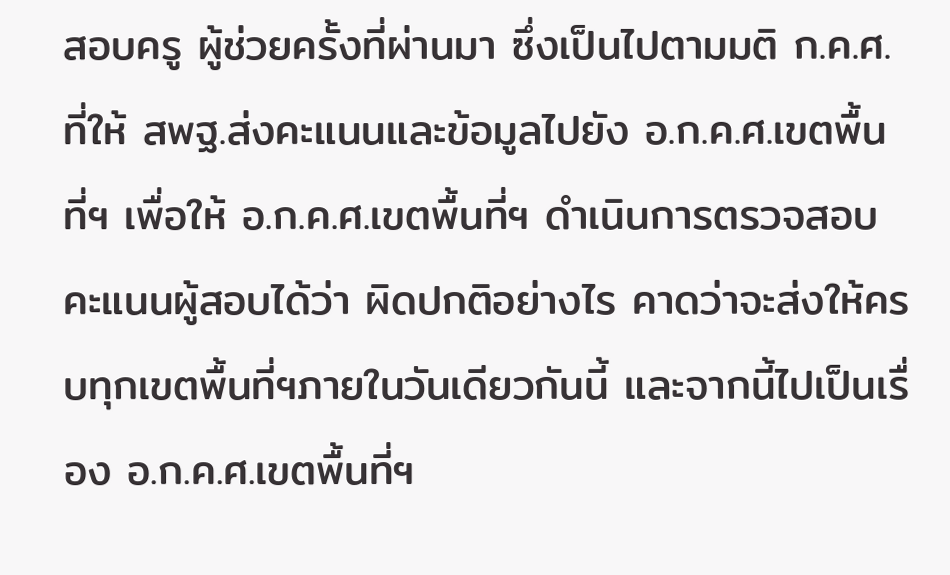สอบครู ผู้ช่วยครั้งที่ผ่านมา ซึ่งเป็นไปตามมติ ก.ค.ศ.ที่ให้ สพฐ.ส่งคะแนนและข้อมูลไปยัง อ.ก.ค.ศ.เขตพื้นที่ฯ เพื่อให้ อ.ก.ค.ศ.เขตพื้นที่ฯ ดำเนินการตรวจสอบคะแนนผู้สอบได้ว่า ผิดปกติอย่างไร คาดว่าจะส่งให้ครบทุกเขตพื้นที่ฯภายในวันเดียวกันนี้ และจากนี้ไปเป็นเรื่อง อ.ก.ค.ศ.เขตพื้นที่ฯ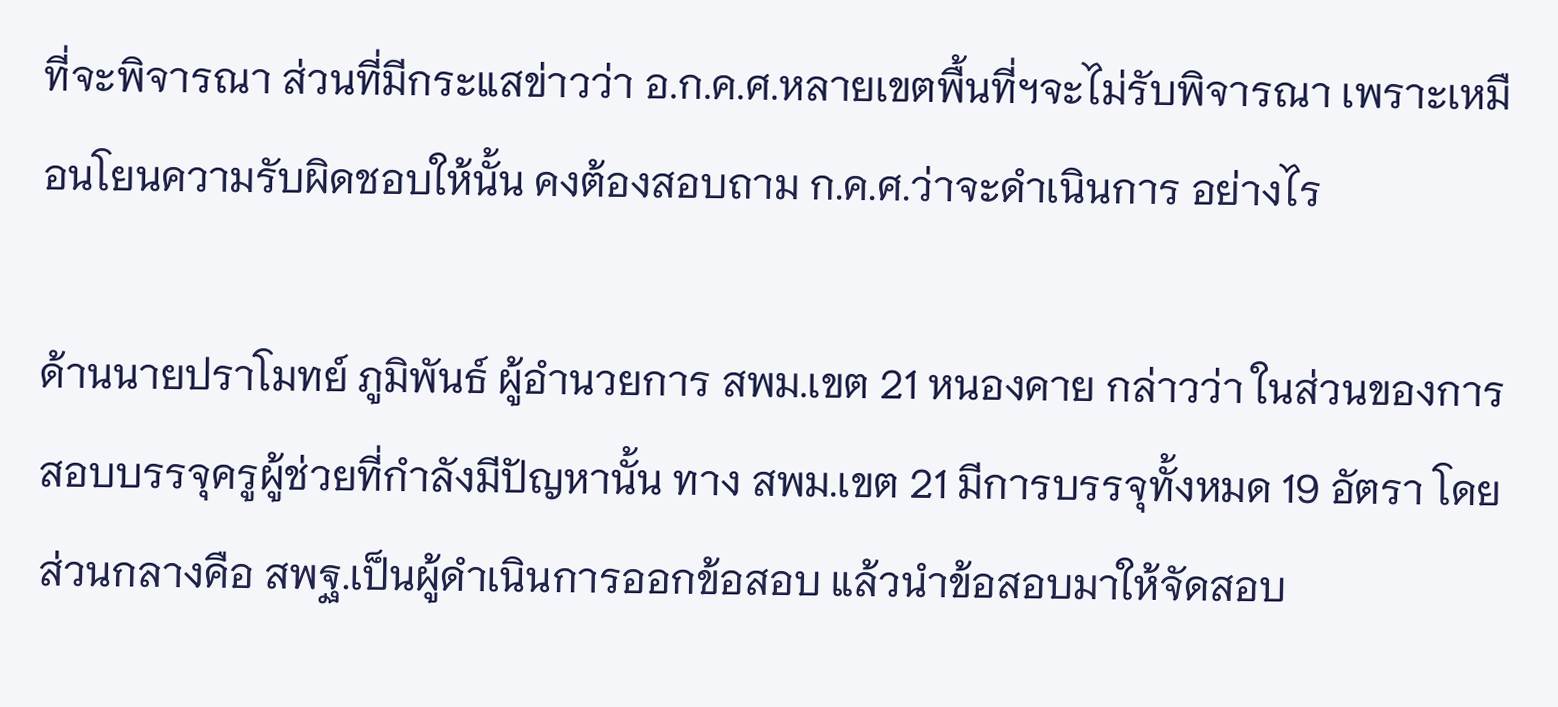ที่จะพิจารณา ส่วนที่มีกระแสข่าวว่า อ.ก.ค.ศ.หลายเขตพื้นที่ฯจะไม่รับพิจารณา เพราะเหมือนโยนความรับผิดชอบให้นั้น คงต้องสอบถาม ก.ค.ศ.ว่าจะดำเนินการ อย่างไร

ด้านนายปราโมทย์ ภูมิพันธ์ ผู้อำนวยการ สพม.เขต 21 หนองคาย กล่าวว่า ในส่วนของการสอบบรรจุครูผู้ช่วยที่กำลังมีปัญหานั้น ทาง สพม.เขต 21 มีการบรรจุทั้งหมด 19 อัตรา โดยส่วนกลางคือ สพฐ.เป็นผู้ดำเนินการออกข้อสอบ แล้วนำข้อสอบมาให้จัดสอบ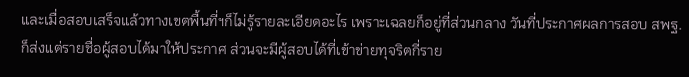และเมื่อสอบเสร็จแล้วทางเขตพื้นที่ฯก็ไม่รู้รายละเอียดอะไร เพราะเฉลยก็อยู่ที่ส่วนกลาง วันที่ประกาศผลการสอบ สพฐ.ก็ส่งแต่รายชื่อผู้สอบได้มาให้ประกาศ ส่วนจะมีผู้สอบได้ที่เข้าข่ายทุจริตกี่ราย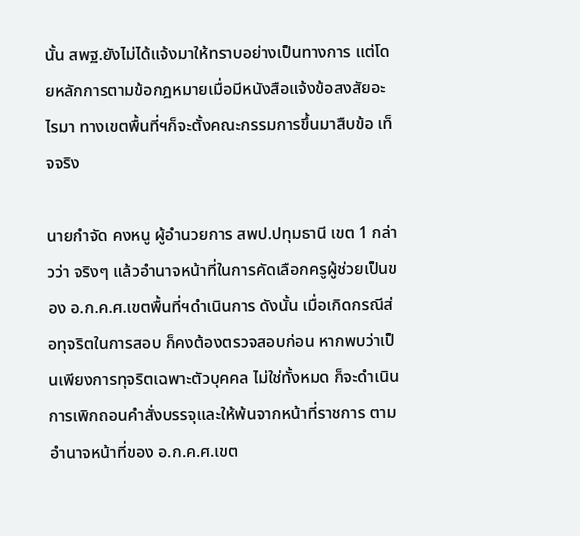นั้น สพฐ.ยังไม่ได้แจ้งมาให้ทราบอย่างเป็นทางการ แต่โดยหลักการตามข้อกฎหมายเมื่อมีหนังสือแจ้งข้อสงสัยอะไรมา ทางเขตพื้นที่ฯก็จะตั้งคณะกรรมการขึ้นมาสืบข้อ เท็จจริง

นายกำจัด คงหนู ผู้อำนวยการ สพป.ปทุมธานี เขต 1 กล่าวว่า จริงๆ แล้วอำนาจหน้าที่ในการคัดเลือกครูผู้ช่วยเป็นของ อ.ก.ค.ศ.เขตพื้นที่ฯดำเนินการ ดังนั้น เมื่อเกิดกรณีส่อทุจริตในการสอบ ก็คงต้องตรวจสอบก่อน หากพบว่าเป็นเพียงการทุจริตเฉพาะตัวบุคคล ไม่ใช่ทั้งหมด ก็จะดำเนินการเพิกถอนคำสั่งบรรจุและให้พ้นจากหน้าที่ราชการ ตามอำนาจหน้าที่ของ อ.ก.ค.ศ.เขต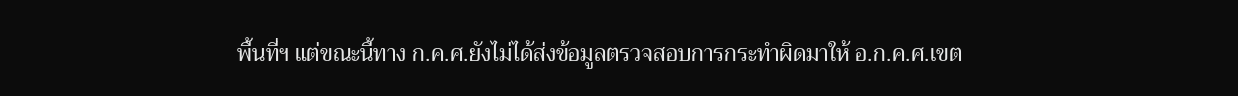พื้นที่ฯ แต่ขณะนี้ทาง ก.ค.ศ.ยังไม่ได้ส่งข้อมูลตรวจสอบการกระทำผิดมาให้ อ.ก.ค.ศ.เขต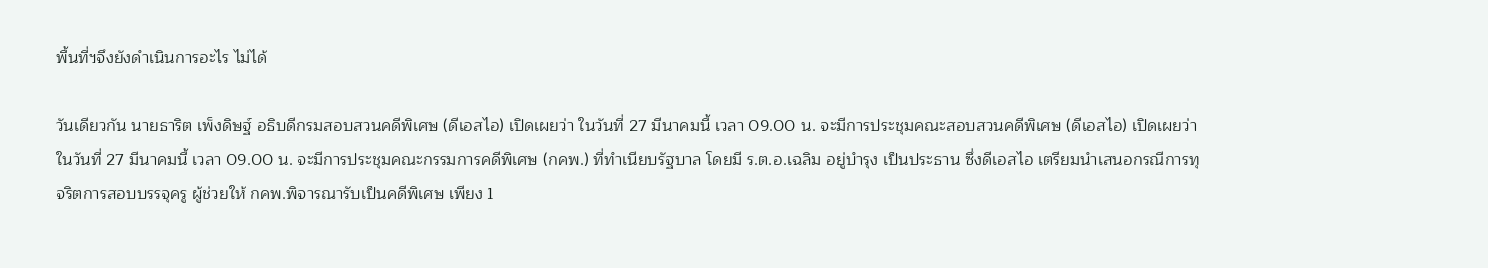พื้นที่ฯจึงยังดำเนินการอะไร ไม่ได้

วันเดียวกัน นายธาริต เพ็งดิษฐ์ อธิบดีกรมสอบสวนคดีพิเศษ (ดีเอสไอ) เปิดเผยว่า ในวันที่ 27 มีนาคมนี้ เวลา 09.00 น. จะมีการประชุมคณะสอบสวนคดีพิเศษ (ดีเอสไอ) เปิดเผยว่า ในวันที่ 27 มีนาคมนี้ เวลา 09.00 น. จะมีการประชุมคณะกรรมการคดีพิเศษ (กคพ.) ที่ทำเนียบรัฐบาล โดยมี ร.ต.อ.เฉลิม อยู่บำรุง เป็นประธาน ซึ่งดีเอสไอ เตรียมนำเสนอกรณีการทุจริตการสอบบรรจุครู ผู้ช่วยให้ กคพ.พิจารณารับเป็นคดีพิเศษ เพียง 1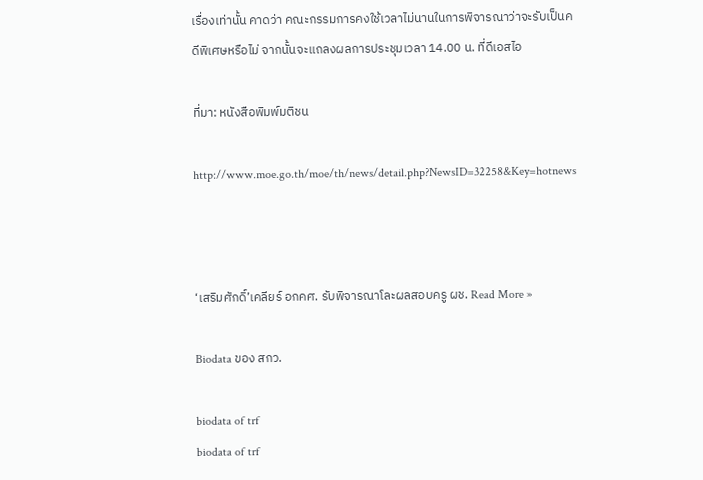เรื่องเท่านั้น คาดว่า คณะกรรมการคงใช้เวลาไม่นานในการพิจารณาว่าจะรับเป็นคดีพิเศษหรือไม่ จากนั้นจะแถลงผลการประชุมเวลา 14.00 น. ที่ดีเอสไอ

ที่มา: หนังสือพิมพ์มติชน

http://www.moe.go.th/moe/th/news/detail.php?NewsID=32258&Key=hotnews



‘เสริมศักดิ์’เคลียร์ อกคศ. รับพิจารณาโละผลสอบครู ผช. Read More »

Biodata ของ สกว.

biodata of trf
biodata of trf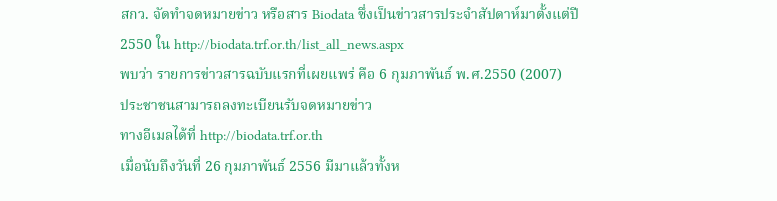สกว. จัดทำจดหมายข่าว หรือสาร Biodata ซึ่งเป็นข่าวสารประจำสัปดาห์มาตั้งแต่ปี 2550 ใน http://biodata.trf.or.th/list_all_news.aspx
พบว่า รายการข่าวสารฉบับแรกที่เผยแพร่ คือ 6 กุมภาพันธ์ พ.ศ.2550 (2007)
ประชาชนสามารถลงทะเบียนรับจดหมายข่าว
ทางอีเมลได้ที่ http://biodata.trf.or.th
เมื่อนับถึงวันที่ 26 กุมภาพันธ์ 2556 มีมาแล้วทั้งห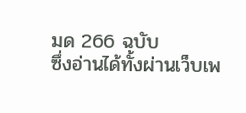มด 266 ฉบับ
ซึ่งอ่านได้ทั้งผ่านเว็บเพ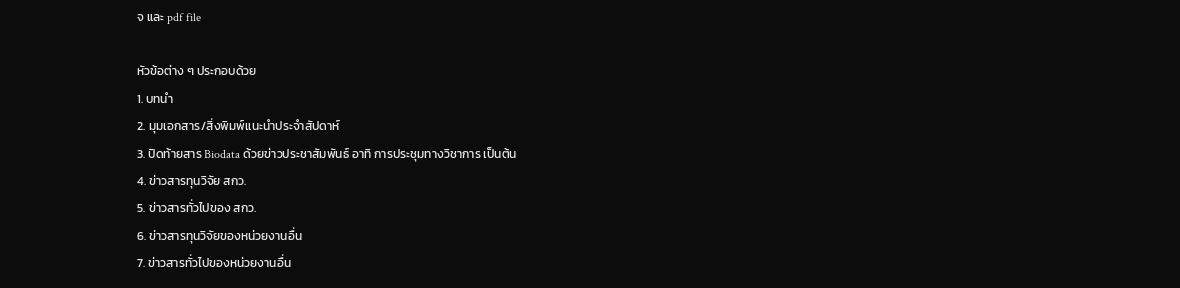จ และ pdf file

หัวข้อต่าง ๆ ประกอบด้วย
1. บทนำ
2. มุมเอกสาร/สิ่งพิมพ์แนะนำประจำสัปดาห์
3. ปิดท้ายสาร Biodata ด้วยข่าวประชาสัมพันธ์ อาทิ การประชุมทางวิชาการ เป็นต้น
4. ข่าวสารทุนวิจัย สกว.
5. ข่าวสารทั่วไปของ สกว.
6. ข่าวสารทุนวิจัยของหน่วยงานอื่น
7. ข่าวสารทั่วไปของหน่วยงานอื่น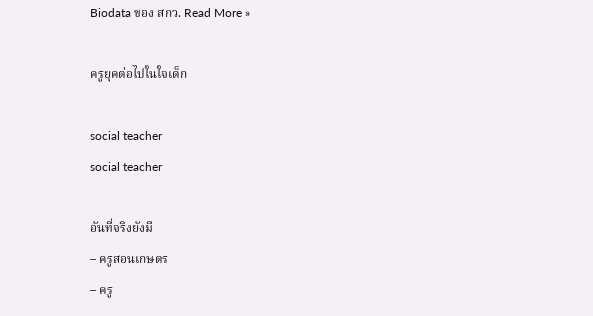Biodata ของ สกว. Read More »

ครูยุคต่อไปในใจเด็ก

social teacher
social teacher

อันที่จริงยังมี
– ครูสอนเกษตร
– ครู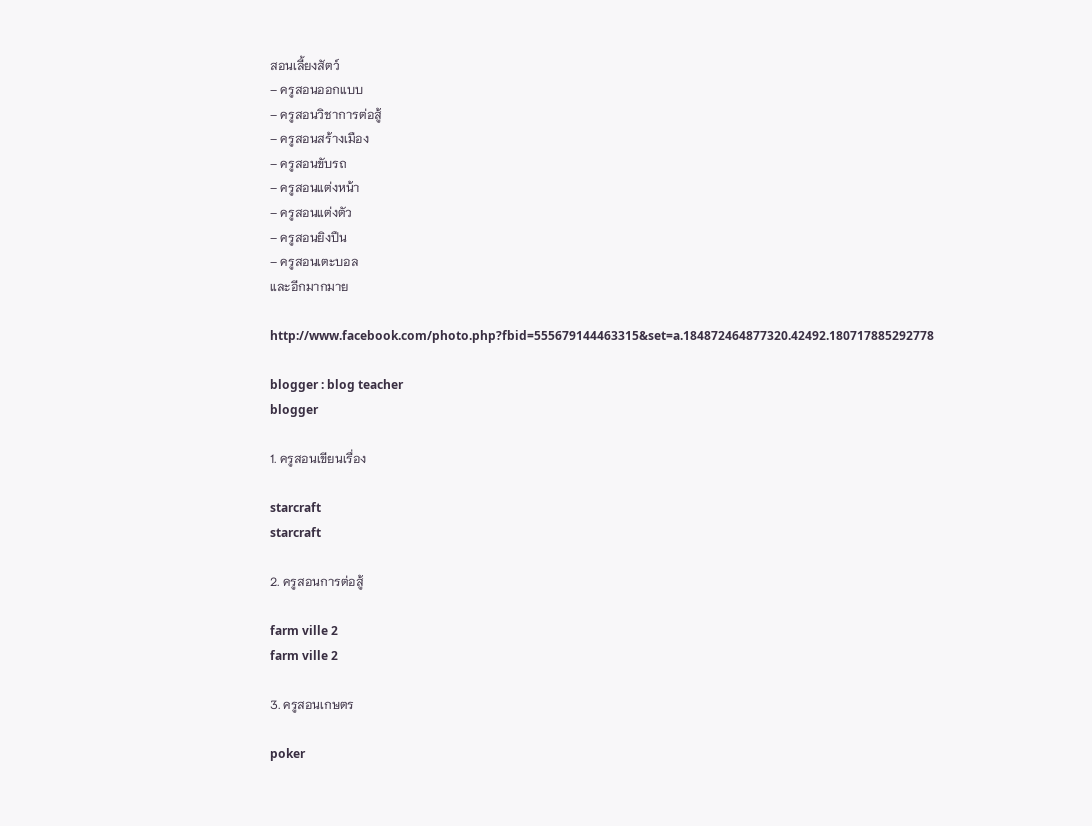สอนเลี้ยงสัตว์
– ครูสอนออกแบบ
– ครูสอนวิชาการต่อสู้
– ครูสอนสร้างเมือง
– ครูสอนขับรถ
– ครูสอนแต่งหน้า
– ครูสอนแต่งตัว
– ครูสอนยิงปืน
– ครูสอนเตะบอล
และอีกมากมาย

http://www.facebook.com/photo.php?fbid=555679144463315&set=a.184872464877320.42492.180717885292778

blogger : blog teacher
blogger

1. ครูสอนเขียนเรื่อง

starcraft
starcraft

2. ครูสอนการต่อสู้

farm ville 2
farm ville 2

3. ครูสอนเกษตร

poker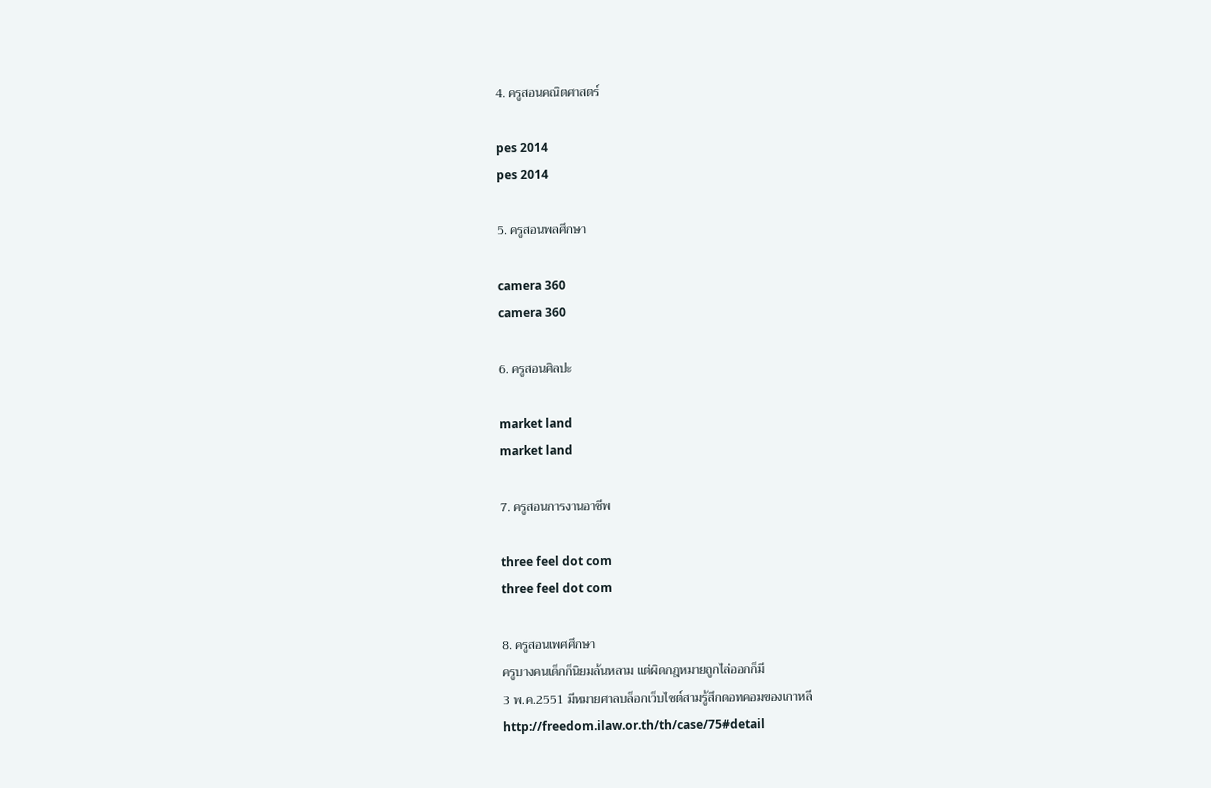4. ครูสอนคณิตศาสตร์

pes 2014
pes 2014

5. ครูสอนพลศึกษา

camera 360
camera 360

6. ครูสอนศิลปะ

market land
market land

7. ครูสอนการงานอาชีพ

three feel dot com
three feel dot com

8. ครูสอนเพศศึกษา
ครูบางคนเด็กก็นิยมล้นหลาม แต่ผิดกฎหมายถูกไล่ออกก็มี
3 พ.ค.2551 มีหมายศาลบล็อกเว็บไซต์สามรู้สึกดอทคอมของเกาหลี
http://freedom.ilaw.or.th/th/case/75#detail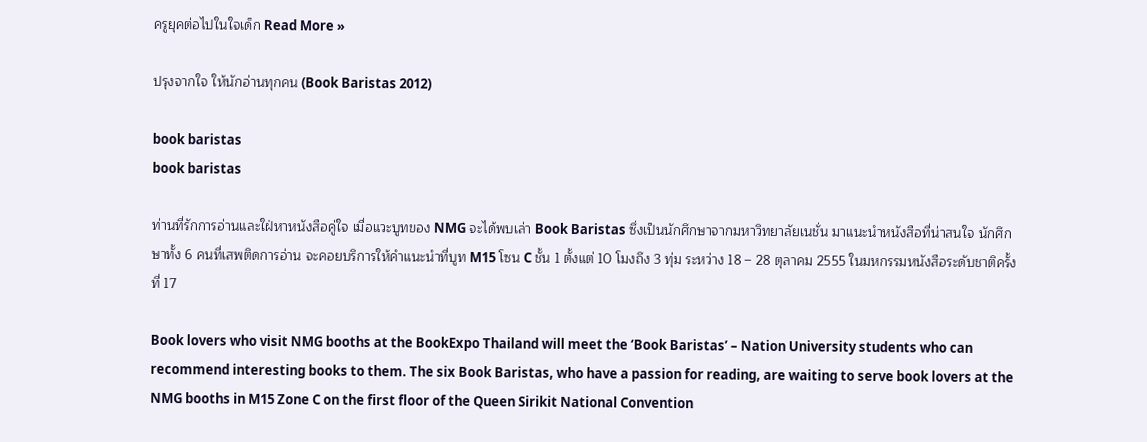ครูยุคต่อไปในใจเด็ก Read More »

ปรุงจากใจ ให้นักอ่านทุกคน (Book Baristas 2012)

book baristas
book baristas

ท่านที่รักการอ่านและใฝ่หาหนังสือคู่ใจ เมื่อแวะบูทของ NMG จะได้พบเล่า Book Baristas ซึ่งเป็นนักศึกษาจากมหาวิทยาลัยเนชั่น มาแนะนำหนังสือที่น่าสนใจ นักศึกษาทั้ง 6 คนที่เสพติดการอ่าน จะคอยบริการให้คำแนะนำที่บูท M15 โซน C ชั้น 1 ตั้งแต่ 10 โมงถึง 3 ทุ่ม ระหว่าง 18 – 28 ตุลาคม 2555 ในมหกรรมหนังสือระดับชาติครั้งที่ 17

Book lovers who visit NMG booths at the BookExpo Thailand will meet the ‘Book Baristas’ – Nation University students who can recommend interesting books to them. The six Book Baristas, who have a passion for reading, are waiting to serve book lovers at the NMG booths in M15 Zone C on the first floor of the Queen Sirikit National Convention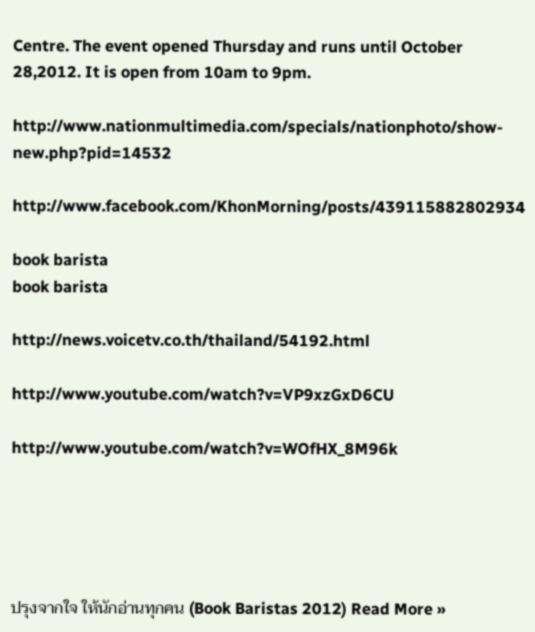Centre. The event opened Thursday and runs until October 28,2012. It is open from 10am to 9pm.

http://www.nationmultimedia.com/specials/nationphoto/show-new.php?pid=14532

http://www.facebook.com/KhonMorning/posts/439115882802934

book barista
book barista

http://news.voicetv.co.th/thailand/54192.html

http://www.youtube.com/watch?v=VP9xzGxD6CU

http://www.youtube.com/watch?v=WOfHX_8M96k





ปรุงจากใจ ให้นักอ่านทุกคน (Book Baristas 2012) Read More »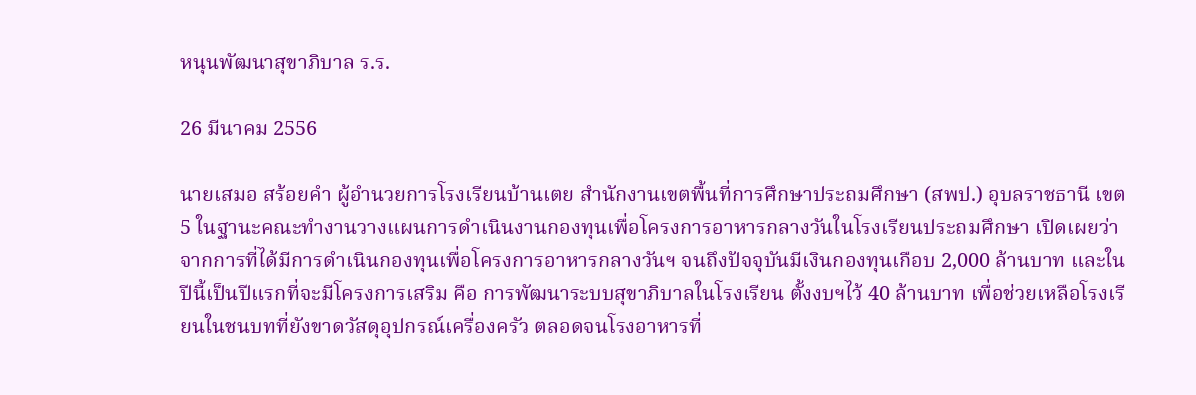หนุนพัฒนาสุขาภิบาล ร.ร.

26 มีนาคม 2556

นายเสมอ สร้อยคำ ผู้อำนวยการโรงเรียนบ้านเตย สำนักงานเขตพื้นที่การศึกษาประถมศึกษา (สพป.) อุบลราชธานี เขต 5 ในฐานะคณะทำงานวางแผนการดำเนินงานกองทุนเพื่อโครงการอาหารกลางวันในโรงเรียนประถมศึกษา เปิดเผยว่า จากการที่ได้มีการดำเนินกองทุนเพื่อโครงการอาหารกลางวันฯ จนถึงปัจจุบันมีเงินกองทุนเกือบ 2,000 ล้านบาท และในปีนี้เป็นปีแรกที่จะมีโครงการเสริม คือ การพัฒนาระบบสุขาภิบาลในโรงเรียน ตั้งงบฯไว้ 40 ล้านบาท เพื่อช่วยเหลือโรงเรียนในชนบทที่ยังขาดวัสดุอุปกรณ์เครื่องครัว ตลอดจนโรงอาหารที่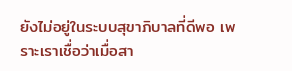ยังไม่อยู่ในระบบสุขาภิบาลที่ดีพอ เพราะเราเชื่อว่าเมื่อสา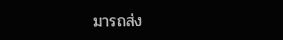มารถส่ง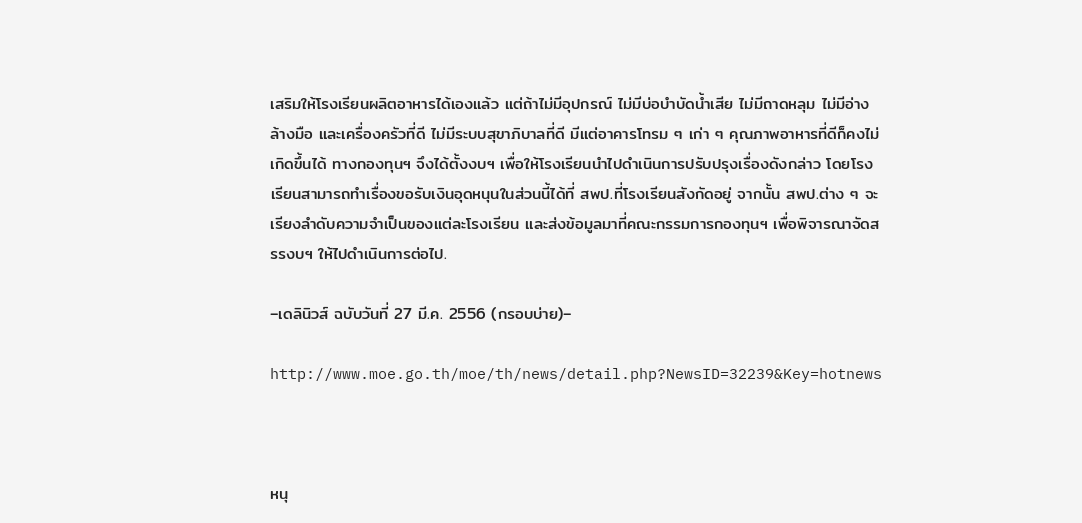เสริมให้โรงเรียนผลิตอาหารได้เองแล้ว แต่ถ้าไม่มีอุปกรณ์ ไม่มีบ่อบำบัดน้ำเสีย ไม่มีถาดหลุม ไม่มีอ่างล้างมือ และเครื่องครัวที่ดี ไม่มีระบบสุขาภิบาลที่ดี มีแต่อาคารโทรม ๆ เก่า ๆ คุณภาพอาหารที่ดีก็คงไม่เกิดขึ้นได้ ทางกองทุนฯ จึงได้ตั้งงบฯ เพื่อให้โรงเรียนนำไปดำเนินการปรับปรุงเรื่องดังกล่าว โดยโรงเรียนสามารถทำเรื่องขอรับเงินอุดหนุนในส่วนนี้ได้ที่ สพป.ที่โรงเรียนสังกัดอยู่ จากนั้น สพป.ต่าง ๆ จะเรียงลำดับความจำเป็นของแต่ละโรงเรียน และส่งข้อมูลมาที่คณะกรรมการกองทุนฯ เพื่อพิจารณาจัดสรรงบฯ ให้ไปดำเนินการต่อไป.

–เดลินิวส์ ฉบับวันที่ 27 มี.ค. 2556 (กรอบบ่าย)–

http://www.moe.go.th/moe/th/news/detail.php?NewsID=32239&Key=hotnews



หนุ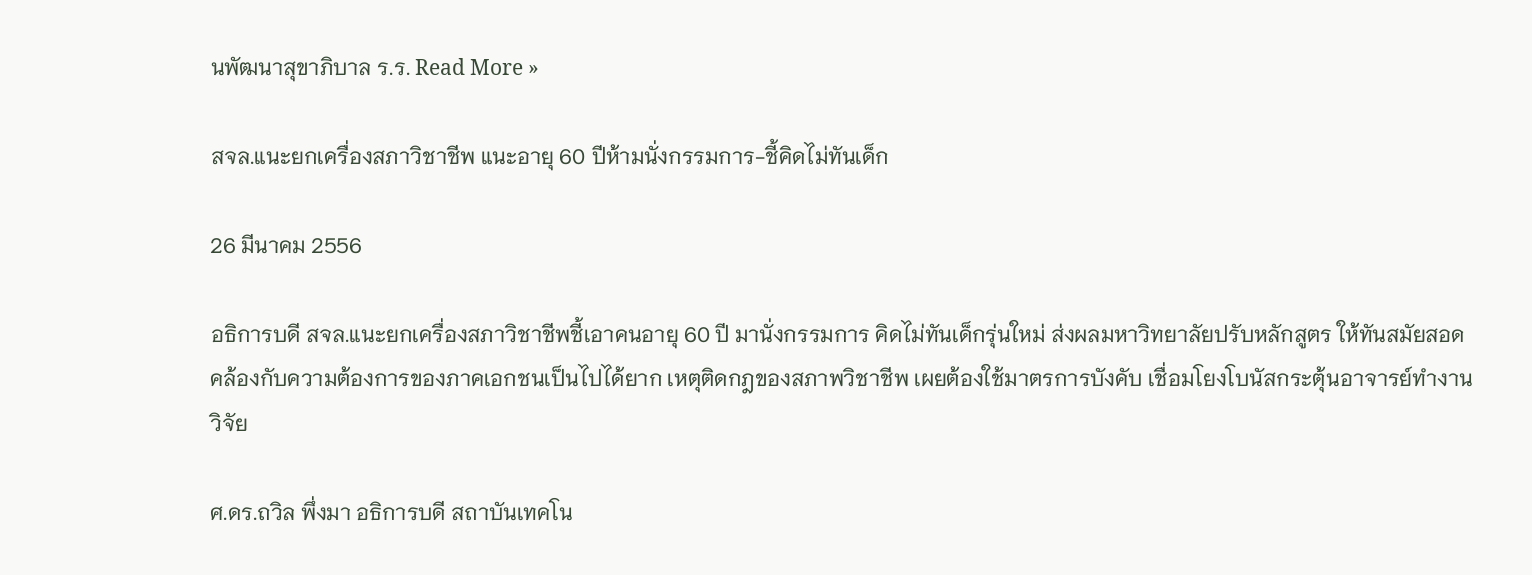นพัฒนาสุขาภิบาล ร.ร. Read More »

สจล.แนะยกเครื่องสภาวิชาชีพ แนะอายุ 60 ปีห้ามนั่งกรรมการ-ชี้คิดไม่ทันเด็ก

26 มีนาคม 2556

อธิการบดี สจล.แนะยกเครื่องสภาวิชาชีพชี้เอาคนอายุ 60 ปี มานั่งกรรมการ คิดไม่ทันเด็กรุ่นใหม่ ส่งผลมหาวิทยาลัยปรับหลักสูตร ให้ทันสมัยสอดคล้องกับความต้องการของภาคเอกชนเป็นไปได้ยาก เหตุติดกฎของสภาพวิชาชีพ เผยต้องใช้มาตรการบังคับ เชื่อมโยงโบนัสกระตุ้นอาจารย์ทำงานวิจัย

ศ.ดร.ถวิล พึ่งมา อธิการบดี สถาบันเทคโน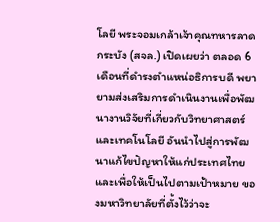โลยี พระจอมเกล้าเจ้าคุณทหารลาดกระบัง (สจล.) เปิดเผยว่า ตลอด 6 เดือนที่ดำรงตำแหน่อธิการบดี พยายามส่งเสริมการดำเนินงานเพื่อพัฒนางานวิจัยที่เกี่ยวกับวิทยาศาสตร์และเทคโนโลยี อันนำไปสู่การพัฒนาแก้ไขปัญหาให้แก่ประเทศไทย และเพื่อให้เป็นไปตามเป้าหมาย ของมหาวิทยาลัยที่ตั้งไว้ว่าจะ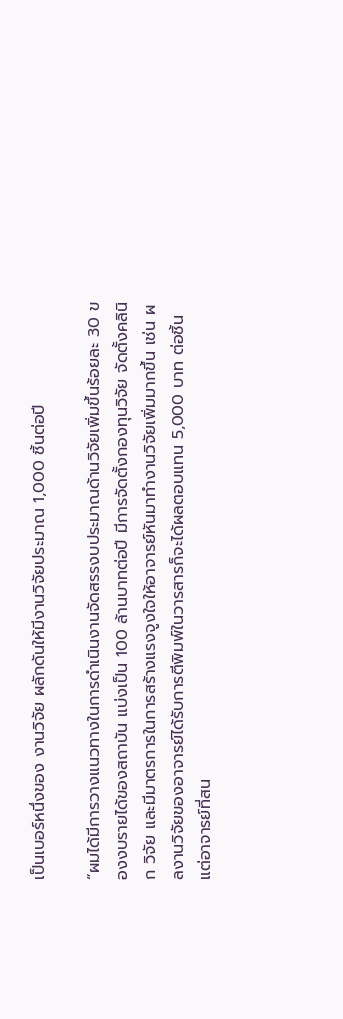เป็นเบอร์หนึ่งของ งานวิจัย ผลักดันให้มีงานวิจัยประมาณ 1,000 ชิ้นต่อปี

“ผมได้มีการวางแนวทางในการดำเนินงานจัดสรรงบประมาณด้านวิจัยเพิ่มขึ้นร้อยละ 30 ของงบรายได้ของสถาบัน แบ่งเป็น 100 ล้านบาทต่อปี มีการจัดตั้งกองทุนวิจัย จัดตั้งคลินิก วิจัย และมีมาตรการในการสร้างแรงจูงใจให้อาจารย์หันมาทำงานวิจัยเพิ่มมากขึ้น เช่น ผลงานวิจัยของอาจารย์ได้รับการตีพิมพ์ในวารสารก็จะได้ผลตอบแทน 5,000 บาท ต่อชิ้น แต่อาจารย์ที่สน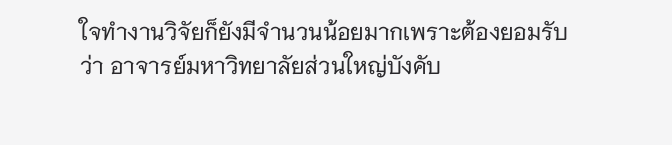ใจทำงานวิจัยก็ยังมีจำนวนน้อยมากเพราะต้องยอมรับว่า อาจารย์มหาวิทยาลัยส่วนใหญ่บังคับ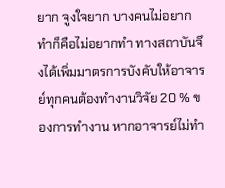ยาก จูงใจยาก บางคนไม่อยากทำก็คือไม่อยากทำ ทางสถาบันจึงได้เพิ่มมาตรการบังคับให้อาจารย์ทุกคนต้องทำงานวิจัย 20 % ของการทำงาน หากอาจารย์ไม่ทำ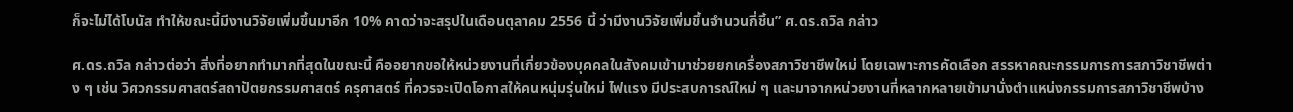ก็จะไม่ได้โบนัส ทำให้ขณะนี้มีงานวิจัยเพิ่มขึ้นมาอีก 10% คาดว่าจะสรุปในเดือนตุลาคม 2556 นี้ ว่ามีงานวิจัยเพิ่มขึ้นจำนวนกี่ชิ้น” ศ.ดร.ถวิล กล่าว

ศ.ดร.ถวิล กล่าวต่อว่า สิ่งที่อยากทำมากที่สุดในขณะนี้ คืออยากขอให้หน่วยงานที่เกี่ยวข้องบุคคลในสังคมเข้ามาช่วยยกเครื่องสภาวิชาชีพใหม่ โดยเฉพาะการคัดเลือก สรรหาคณะกรรมการการสภาวิชาชีพต่าง ๆ เช่น วิศวกรรมศาสตร์สถาปัตยกรรมศาสตร์ ครุศาสตร์ ที่ควรจะเปิดโอกาสให้คนหนุ่มรุ่นใหม่ ไฟแรง มีประสบการณ์ใหม่ ๆ และมาจากหน่วยงานที่หลากหลายเข้ามานั่งตำแหน่งกรรมการสภาวิชาชีพบ้าง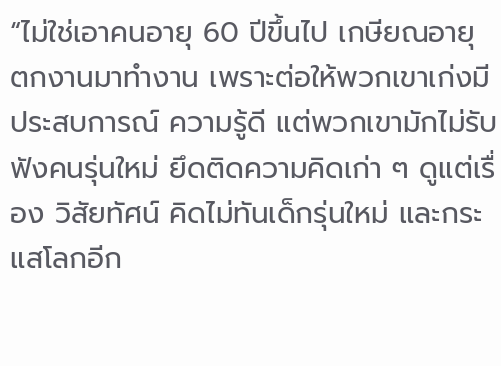“ไม่ใช่เอาคนอายุ 60 ปีขึ้นไป เกษียณอายุ ตกงานมาทำงาน เพราะต่อให้พวกเขาเก่งมีประสบการณ์ ความรู้ดี แต่พวกเขามักไม่รับฟังคนรุ่นใหม่ ยึดติดความคิดเก่า ๆ ดูแต่เรื่อง วิสัยทัศน์ คิดไม่ทันเด็กรุ่นใหม่ และกระแสโลกอีก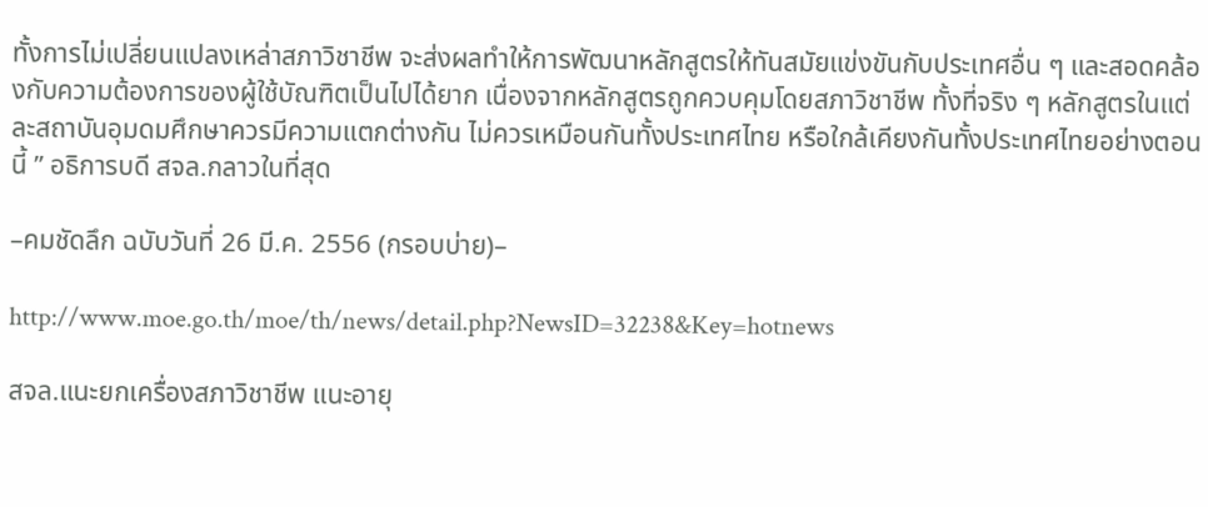ทั้งการไม่เปลี่ยนแปลงเหล่าสภาวิชาชีพ จะส่งผลทำให้การพัฒนาหลักสูตรให้ทันสมัยแข่งขันกับประเทศอื่น ๆ และสอดคล้องกับความต้องการของผู้ใช้บัณฑิตเป็นไปได้ยาก เนื่องจากหลักสูตรถูกควบคุมโดยสภาวิชาชีพ ทั้งที่จริง ๆ หลักสูตรในแต่ละสถาบันอุมดมศึกษาควรมีความแตกต่างกัน ไม่ควรเหมือนกันทั้งประเทศไทย หรือใกล้เคียงกันทั้งประเทศไทยอย่างตอนนี้ ” อธิการบดี สจล.กลาวในที่สุด

–คมชัดลึก ฉบับวันที่ 26 มี.ค. 2556 (กรอบบ่าย)–

http://www.moe.go.th/moe/th/news/detail.php?NewsID=32238&Key=hotnews

สจล.แนะยกเครื่องสภาวิชาชีพ แนะอายุ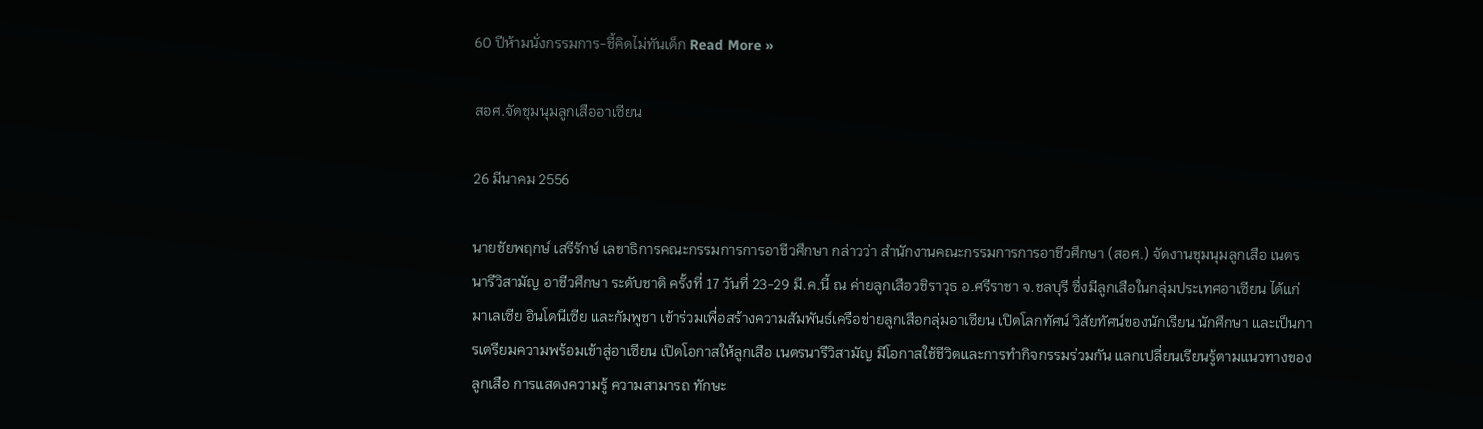60 ปีห้ามนั่งกรรมการ-ชี้คิดไม่ทันเด็ก Read More »

สอศ.จัดชุมนุมลูกเสืออาเซียน

26 มีนาคม 2556

นายชัยพฤกษ์ เสรีรักษ์ เลขาธิการคณะกรรมการการอาชีวศึกษา กล่าวว่า สำนักงานคณะกรรมการการอาชีวศึกษา (สอศ.) จัดงานชุมนุมลูกเสือ เนตรนารีวิสามัญ อาชีวศึกษา ระดับชาติ ครั้งที่ 17 วันที่ 23-29 มี.ค.นี้ ณ ค่ายลูกเสือวชิราวุธ อ.ศรีราชา จ.ชลบุรี ซึ่งมีลูกเสือในกลุ่มประเทศอาเซียน ได้แก่ มาเลเซีย อินโดนีเซีย และกัมพูชา เข้าร่วมเพื่อสร้างความสัมพันธ์เครือข่ายลูกเสือกลุ่มอาเซียน เปิดโลกทัศน์ วิสัยทัศน์ของนักเรียน นักศึกษา และเป็นการเตรียมความพร้อมเข้าสู่อาเซียน เปิดโอกาสให้ลูกเสือ เนตรนารีวิสามัญ มีโอกาสใช้ชีวิตและการทำกิจกรรมร่วมกัน แลกเปลี่ยนเรียนรู้ตามแนวทางของลูกเสือ การแสดงความรู้ ความสามารถ ทักษะ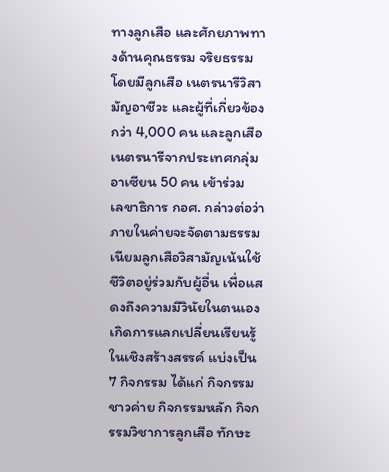ทางลูกเสือ และศักยภาพทางด้านคุณธรรม จริยธรรม โดยมีลูกเสือ เนตรนารีวิสามัญอาชีวะ และผู้ที่เกี่ยวข้อง กว่า 4,000 คน และลูกเสือ เนตรนารีจากประเทศกลุ่มอาเซียน 50 คน เข้าร่วม
เลขาธิการ กอศ. กล่าวต่อว่า ภายในค่ายจะจัดตามธรรมเนียมลูกเสือวิสามัญเน้นใช้ชีวิตอยู่ร่วมกับผู้อื่น เพื่อแสดงถึงความมีวินัยในตนเอง เกิดการแลกเปลี่ยนเรียนรู้ในเชิงสร้างสรรค์ แบ่งเป็น 7 กิจกรรม ได้แก่ กิจกรรมชาวค่าย กิจกรรมหลัก กิจกรรมวิชาการลูกเสือ ทักษะ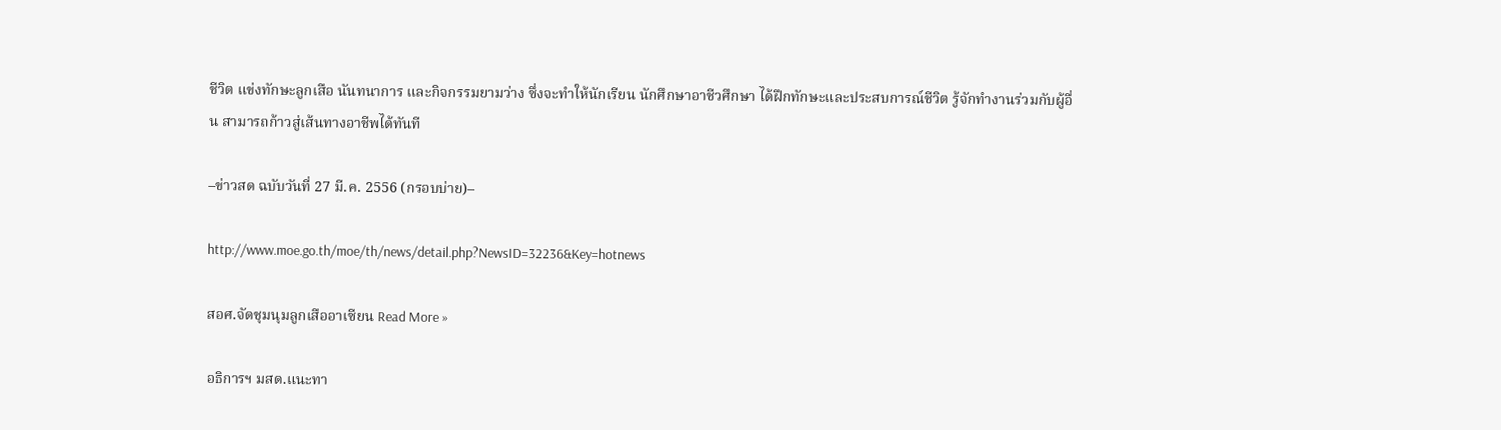ชีวิต แข่งทักษะลูกเสือ นันทนาการ และกิจกรรมยามว่าง ซึ่งจะทำให้นักเรียน นักศึกษาอาชีวศึกษา ได้ฝึกทักษะและประสบการณ์ชีวิต รู้จักทำงานร่วมกับผู้อื่น สามารถก้าวสู่เส้นทางอาชีพได้ทันที

–ข่าวสด ฉบับวันที่ 27 มี.ค. 2556 (กรอบบ่าย)–

http://www.moe.go.th/moe/th/news/detail.php?NewsID=32236&Key=hotnews

สอศ.จัดชุมนุมลูกเสืออาเซียน Read More »

อธิการฯ มสด.แนะทา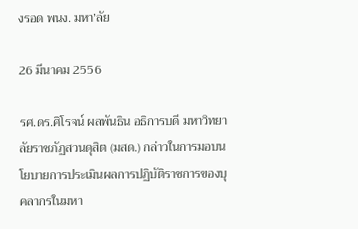งรอด พนง. มหา’ลัย

26 มีนาคม 2556

รศ.ดร.ศิโรจน์ ผลพันธิน อธิการบดี มหาวิทยาลัยราชภัฏสวนดุสิต (มสด.) กล่าวในการมอบนโยบายการประเมินผลการปฏิบัติราชการของบุคลากรในมหา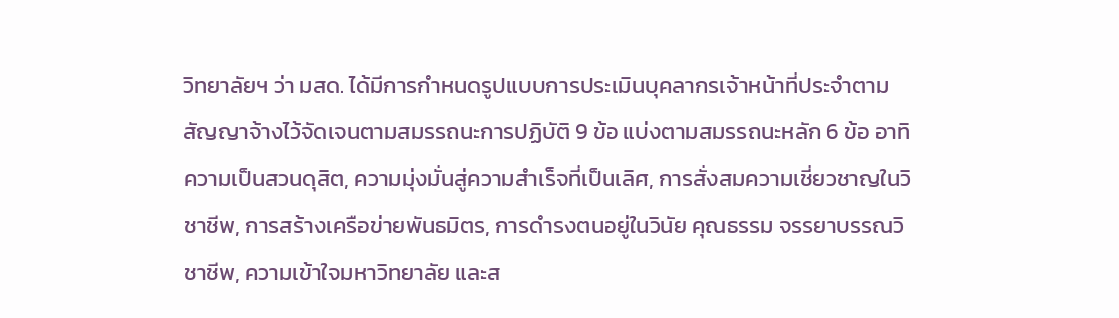วิทยาลัยฯ ว่า มสด. ได้มีการกำหนดรูปแบบการประเมินบุคลากรเจ้าหน้าที่ประจำตามสัญญาจ้างไว้จัดเจนตามสมรรถนะการปฏิบัติ 9 ข้อ แบ่งตามสมรรถนะหลัก 6 ข้อ อาทิ ความเป็นสวนดุสิต, ความมุ่งมั่นสู่ความสำเร็จที่เป็นเลิศ, การสั่งสมความเชี่ยวชาญในวิชาชีพ, การสร้างเครือข่ายพันธมิตร, การดำรงตนอยู่ในวินัย คุณธรรม จรรยาบรรณวิชาชีพ, ความเข้าใจมหาวิทยาลัย และส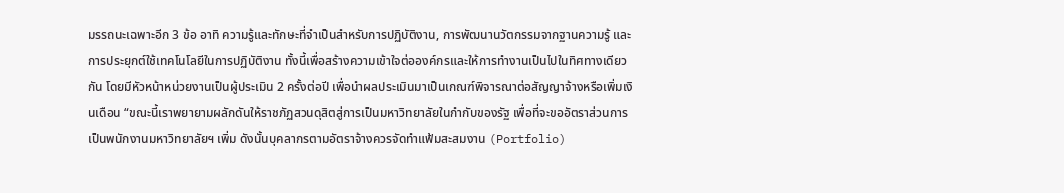มรรถนะเฉพาะอีก 3 ข้อ อาทิ ความรู้และทักษะที่จำเป็นสำหรับการปฏิบัติงาน, การพัฒนานวัตกรรมจากฐานความรู้ และการประยุกต์ใช้เทคโนโลยีในการปฏิบัติงาน ทั้งนี้เพื่อสร้างความเข้าใจต่อองค์กรและให้การทำงานเป็นไปในทิศทางเดียวกัน โดยมีหัวหน้าหน่วยงานเป็นผู้ประเมิน 2 ครั้งต่อปี เพื่อนำผลประเมินมาเป็นเกณฑ์พิจารณาต่อสัญญาจ้างหรือเพิ่มเงินเดือน “ขณะนี้เราพยายามผลักดันให้ราชภัฏสวนดุสิตสู่การเป็นมหาวิทยาลัยในกำกับของรัฐ เพื่อที่จะขออัตราส่วนการเป็นพนักงานมหาวิทยาลัยฯ เพิ่ม ดังนั้นบุคลากรตามอัตราจ้างควรจัดทำแฟ้มสะสมงาน (Portfolio)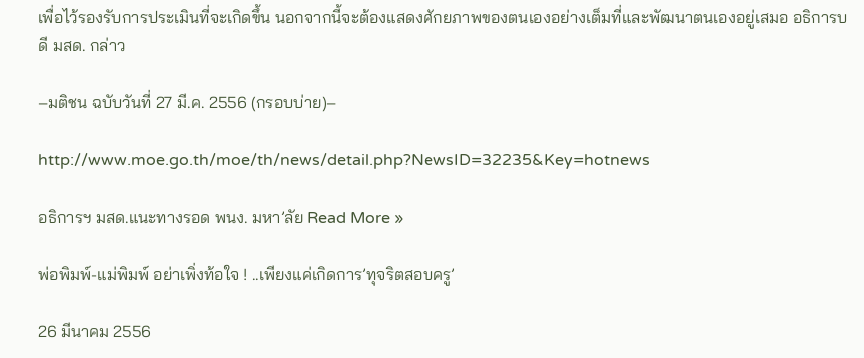เพื่อไว้รองรับการประเมินที่จะเกิดขึ้น นอกจากนี้จะต้องแสดงศักยภาพของตนเองอย่างเต็มที่และพัฒนาตนเองอยู่เสมอ อธิการบดี มสด. กล่าว

–มติชน ฉบับวันที่ 27 มี.ค. 2556 (กรอบบ่าย)–

http://www.moe.go.th/moe/th/news/detail.php?NewsID=32235&Key=hotnews

อธิการฯ มสด.แนะทางรอด พนง. มหา’ลัย Read More »

พ่อพิมพ์-แม่พิมพ์ อย่าเพิ่งท้อใจ ! ..เพียงแค่เกิดการ’ทุจริตสอบครู’

26 มีนาคม 2556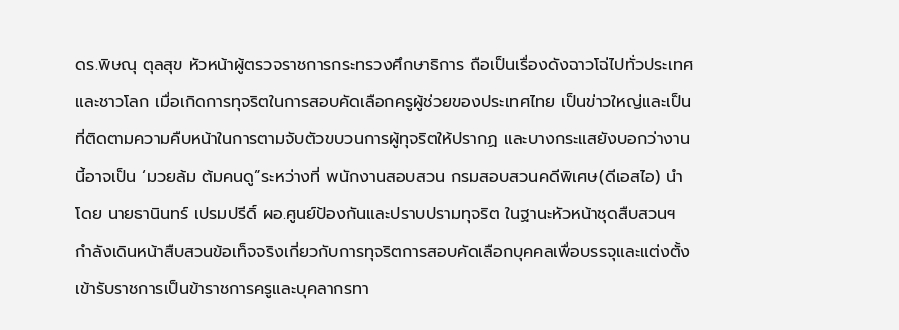ดร.พิษณุ ตุลสุข หัวหน้าผู้ตรวจราชการกระทรวงศึกษาธิการ ถือเป็นเรื่องดังฉาวโฉ่ไปทั่วประเทศและชาวโลก เมื่อเกิดการทุจริตในการสอบคัดเลือกครูผู้ช่วยของประเทศไทย เป็นข่าวใหญ่และเป็นที่ติดตามความคืบหน้าในการตามจับตัวขบวนการผู้ทุจริตให้ปรากฏ และบางกระแสยังบอกว่างานนี้อาจเป็น ‘มวยล้ม ต้มคนดู”ระหว่างที่ พนักงานสอบสวน กรมสอบสวนคดีพิเศษ(ดีเอสไอ) นำโดย นายธานินทร์ เปรมปรีดิ์ ผอ.ศูนย์ป้องกันและปราบปรามทุจริต ในฐานะหัวหน้าชุดสืบสวนฯ กำลังเดินหน้าสืบสวนข้อเท็จจริงเกี่ยวกับการทุจริตการสอบคัดเลือกบุคคลเพื่อบรรจุและแต่งตั้งเข้ารับราชการเป็นข้าราชการครูและบุคลากรทา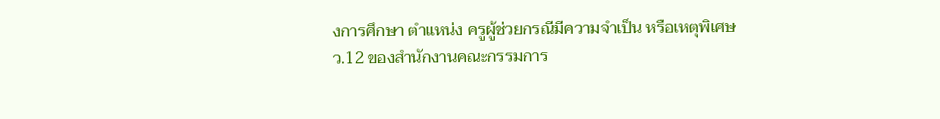งการศึกษา ตำแหน่ง ครูผู้ช่วยกรณีมีความจำเป็น หรือเหตุพิเศษ ว.12 ของสำนักงานคณะกรรมการ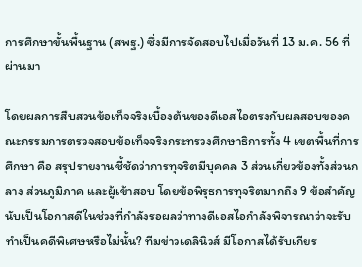การศึกษาขั้นพื้นฐาน (สพฐ.) ซึ่งมีการจัดสอบไปเมื่อวันที่ 13 ม.ค. 56 ที่ผ่านมา

โดยผลการสืบสวนข้อเท็จจริงเบื้องต้นของดีเอสไอตรงกับผลสอบของคณะกรรมการตรวจสอบข้อเท็จจริงกระทรวงศึกษาธิการทั้ง 4 เขตพื้นที่การศึกษา คือ สรุปรายงานชี้ชัดว่าการทุจริตมีบุคคล 3 ส่วนเกี่ยวข้องทั้งส่วนกลาง ส่วนภูมิภาค และผู้เข้าสอบ โดยข้อพิรุธการทุจริตมากถึง 9 ข้อสำคัญ
นับเป็นโอกาสดีในช่วงที่กำลังรอผลว่าทางดีเอสไอกำลังพิจารณาว่าจะรับทำเป็นคดีพิเศษหรือไม่นั้น? ทีมข่าวเดลินิวส์ มีโอกาสได้รับเกียร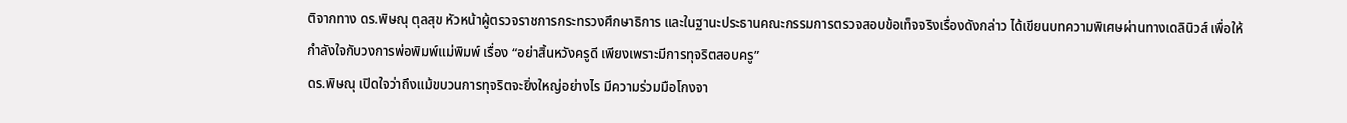ติจากทาง ดร.พิษณุ ตุลสุข หัวหน้าผู้ตรวจราชการกระทรวงศึกษาธิการ และในฐานะประธานคณะกรรมการตรวจสอบข้อเท็จจริงเรื่องดังกล่าว ได้เขียนบทความพิเศษผ่านทางเดลินิวส์ เพื่อให้กำลังใจกับวงการพ่อพิมพ์แม่พิมพ์ เรื่อง “อย่าสิ้นหวังครูดี เพียงเพราะมีการทุจริตสอบครู”
ดร.พิษณุ เปิดใจว่าถึงแม้ขบวนการทุจริตจะยิ่งใหญ่อย่างไร มีความร่วมมือโกงจา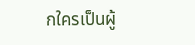กใครเป็นผู้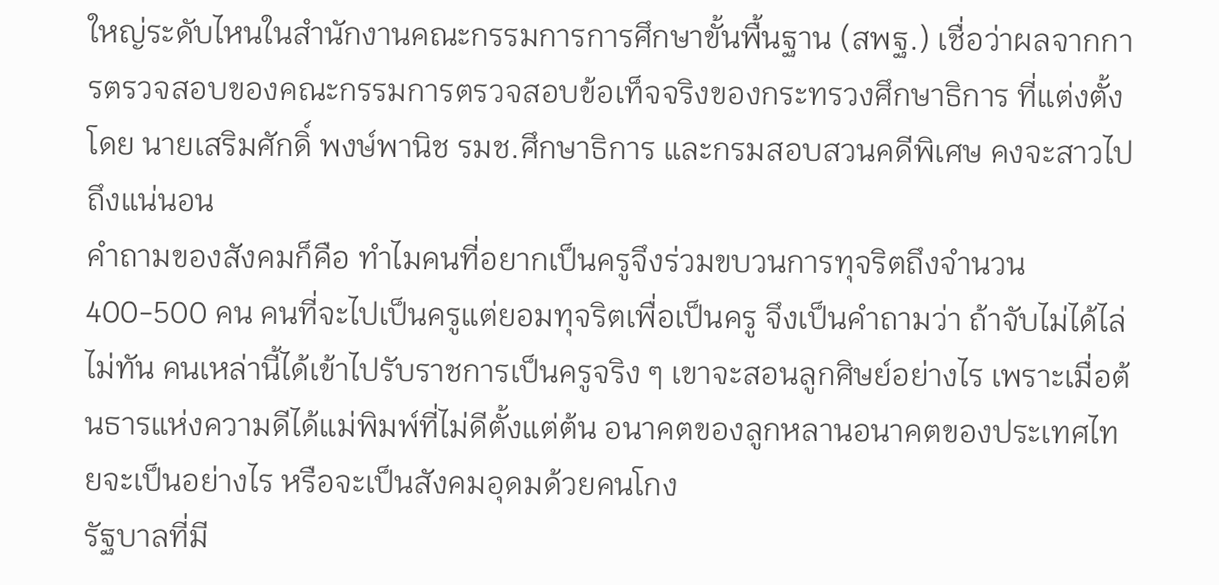ใหญ่ระดับไหนในสำนักงานคณะกรรมการการศึกษาขั้นพื้นฐาน (สพฐ.) เชื่อว่าผลจากการตรวจสอบของคณะกรรมการตรวจสอบข้อเท็จจริงของกระทรวงศึกษาธิการ ที่แต่งตั้งโดย นายเสริมศักดิ์ พงษ์พานิช รมช.ศึกษาธิการ และกรมสอบสวนคดีพิเศษ คงจะสาวไปถึงแน่นอน
คำถามของสังคมก็คือ ทำไมคนที่อยากเป็นครูจึงร่วมขบวนการทุจริตถึงจำนวน 400-500 คน คนที่จะไปเป็นครูแต่ยอมทุจริตเพื่อเป็นครู จึงเป็นคำถามว่า ถ้าจับไม่ได้ไล่ไม่ทัน คนเหล่านี้ได้เข้าไปรับราชการเป็นครูจริง ๆ เขาจะสอนลูกศิษย์อย่างไร เพราะเมื่อต้นธารแห่งความดีได้แม่พิมพ์ที่ไม่ดีตั้งแต่ต้น อนาคตของลูกหลานอนาคตของประเทศไทยจะเป็นอย่างไร หรือจะเป็นสังคมอุดมด้วยคนโกง
รัฐบาลที่มี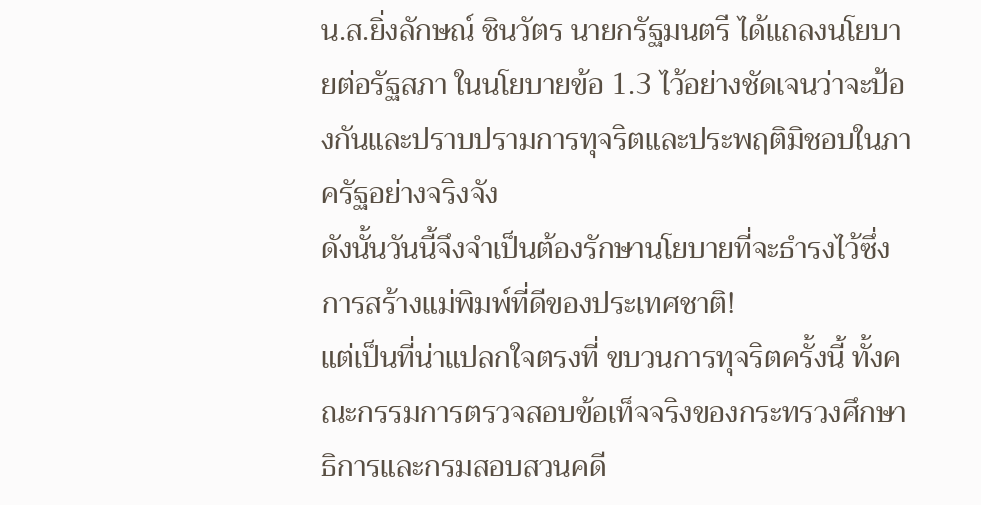น.ส.ยิ่งลักษณ์ ชินวัตร นายกรัฐมนตรี ได้แถลงนโยบายต่อรัฐสภา ในนโยบายข้อ 1.3 ไว้อย่างชัดเจนว่าจะป้องกันและปราบปรามการทุจริตและประพฤติมิชอบในภาครัฐอย่างจริงจัง
ดังนั้นวันนี้จึงจำเป็นต้องรักษานโยบายที่จะธำรงไว้ซึ่งการสร้างแม่พิมพ์ที่ดีของประเทศชาติ!
แต่เป็นที่น่าแปลกใจตรงที่ ขบวนการทุจริตครั้งนี้ ทั้งคณะกรรมการตรวจสอบข้อเท็จจริงของกระทรวงศึกษาธิการและกรมสอบสวนคดี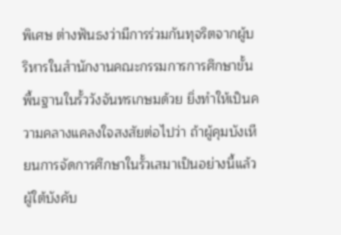พิเศษ ต่างฟันธงว่ามีการร่วมกันทุจริตจากผู้บริหารในสำนักงานคณะกรรมการการศึกษาขั้นพื้นฐานในรั้ววังจันทรเกษมด้วย ยิ่งทำให้เป็นความคลางแคลงใจสงสัยต่อไปว่า ถ้าผู้คุมบังเหียนการจัดการศึกษาในรั้วเสมาเป็นอย่างนี้แล้ว ผู้ใต้บังคับ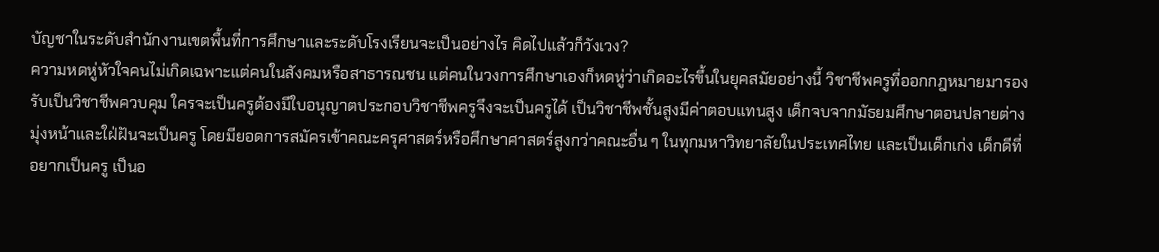บัญชาในระดับสำนักงานเขตพื้นที่การศึกษาและระดับโรงเรียนจะเป็นอย่างไร คิดไปแล้วก็วังเวง?
ความหดหู่หัวใจคนไม่เกิดเฉพาะแต่คนในสังคมหรือสาธารณชน แต่คนในวงการศึกษาเองก็หดหู่ว่าเกิดอะไรขึ้นในยุคสมัยอย่างนี้ วิชาชีพครูที่ออกกฎหมายมารองรับเป็นวิชาชีพควบคุม ใครจะเป็นครูต้องมีใบอนุญาตประกอบวิชาชีพครูจึงจะเป็นครูได้ เป็นวิชาชีพชั้นสูงมีค่าตอบแทนสูง เด็กจบจากมัธยมศึกษาตอนปลายต่างมุ่งหน้าและใฝ่ฝันจะเป็นครู โดยมียอดการสมัครเข้าคณะครุศาสตร์หรือศึกษาศาสตร์สูงกว่าคณะอื่น ๆ ในทุกมหาวิทยาลัยในประเทศไทย และเป็นเด็กเก่ง เด็กดีที่อยากเป็นครู เป็นอ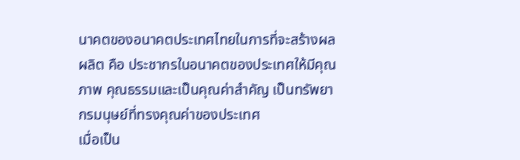นาคตของอนาคตประเทศไทยในการที่จะสร้างผลผลิต คือ ประชากรในอนาคตของประเทศให้มีคุณภาพ คุณธรรมและเป็นคุณค่าสำคัญ เป็นทรัพยากรมนุษย์ที่ทรงคุณค่าของประเทศ
เมื่อเป็น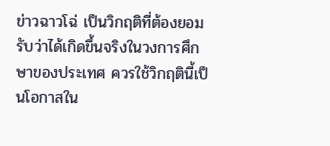ข่าวฉาวโฉ่ เป็นวิกฤติที่ต้องยอมรับว่าได้เกิดขึ้นจริงในวงการศึกษาของประเทศ ควรใช้วิกฤตินี้เป็นโอกาสใน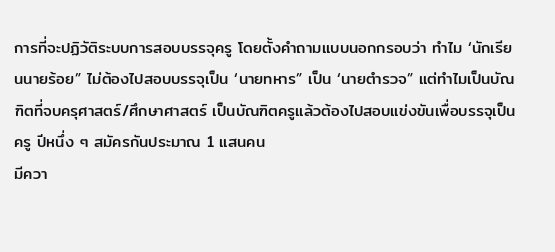การที่จะปฏิวัติระบบการสอบบรรจุครู โดยตั้งคำถามแบบนอกกรอบว่า ทำไม ‘นักเรียนนายร้อย” ไม่ต้องไปสอบบรรจุเป็น ‘นายทหาร” เป็น ‘นายตำรวจ” แต่ทำไมเป็นบัณฑิตที่จบครุศาสตร์/ศึกษาศาสตร์ เป็นบัณฑิตครูแล้วต้องไปสอบแข่งขันเพื่อบรรจุเป็นครู ปีหนึ่ง ๆ สมัครกันประมาณ 1 แสนคน
มีควา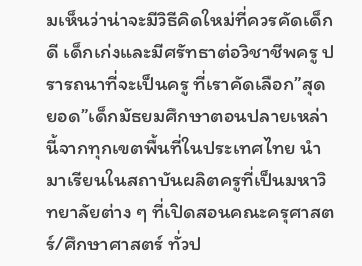มเห็นว่าน่าจะมีวิธีคิดใหม่ที่ควรคัดเด็กดี เด็กเก่งและมีศรัทธาต่อวิชาชีพครู ปรารถนาที่จะเป็นครู ที่เราคัดเลือก”สุดยอด”เด็กมัธยมศึกษาตอนปลายเหล่านี้จากทุกเขตพื้นที่ในประเทศไทย นำมาเรียนในสถาบันผลิตครูที่เป็นมหาวิทยาลัยต่าง ๆ ที่เปิดสอนคณะครุศาสตร์/ศึกษาศาสตร์ ทั่วป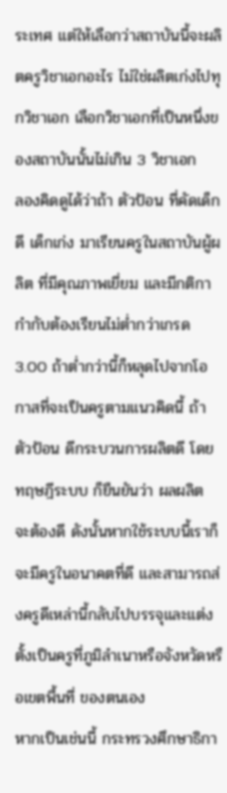ระเทศ แต่ให้เลือกว่าสถาบันนี้จะผลิตครูวิชาเอกอะไร ไม่ใช่ผลิตเก่งไปทุกวิชาเอก เลือกวิชาเอกที่เป็นหนึ่งของสถาบันนั้นไม่เกิน 3 วิชาเอก
ลองคิดดูได้ว่าถ้า ตัวป้อน ที่คัดเด็กดี เด็กเก่ง มาเรียนครูในสถาบันผู้ผลิต ที่มีคุณภาพเยี่ยม และมีกติกากำกับต้องเรียนไม่ต่ำกว่าเกรด 3.00 ถ้าต่ำกว่านี้ก็หลุดไปจากโอกาสที่จะเป็นครูตามแนวคิดนี้ ถ้า ตัวป้อน ดีกระบวนการผลิตดี โดย ทฤษฎีระบบ ก็ยืนยันว่า ผลผลิต จะต้องดี ดังนั้นหากใช้ระบบนี้เราก็จะมีครูในอนาคตที่ดี และสามารถส่งครูดีเหล่านี้กลับไปบรรจุและแต่งตั้งเป็นครูที่ภูมิลำเนาหรือจังหวัดหรือเขตพื้นที่ ของตนเอง
หากเป็นเช่นนี้ กระทรวงศึกษาธิกา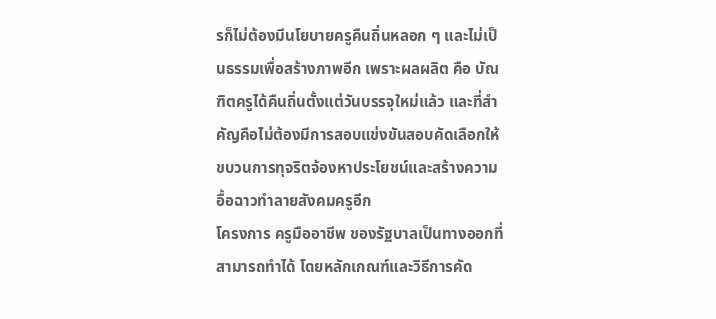รก็ไม่ต้องมีนโยบายครูคืนถิ่นหลอก ๆ และไม่เป็นธรรมเพื่อสร้างภาพอีก เพราะผลผลิต คือ บัณฑิตครูได้คืนถิ่นตั้งแต่วันบรรจุใหม่แล้ว และที่สำคัญคือไม่ต้องมีการสอบแข่งขันสอบคัดเลือกให้ขบวนการทุจริตจ้องหาประโยชน์และสร้างความอื้อฉาวทำลายสังคมครูอีก
โครงการ ครูมืออาชีพ ของรัฐบาลเป็นทางออกที่สามารถทำได้ โดยหลักเกณฑ์และวิธีการคัด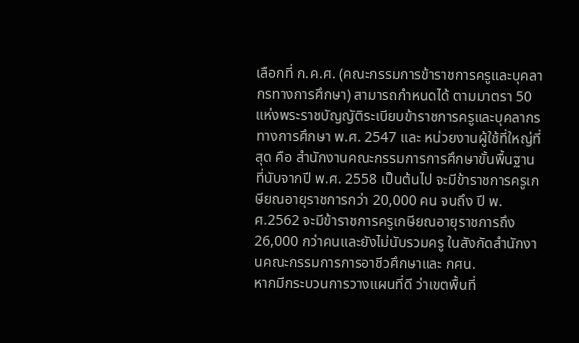เลือกที่ ก.ค.ศ. (คณะกรรมการข้าราชการครูและบุคลากรทางการศึกษา) สามารถกำหนดได้ ตามมาตรา 50 แห่งพระราชบัญญัติระเบียบข้าราชการครูและบุคลากรทางการศึกษา พ.ศ. 2547 และ หน่วยงานผู้ใช้ที่ใหญ่ที่สุด คือ สำนักงานคณะกรรมการการศึกษาขั้นพื้นฐาน ที่นับจากปี พ.ศ. 2558 เป็นต้นไป จะมีข้าราชการครูเกษียณอายุราชการกว่า 20,000 คน จนถึง ปี พ.ศ.2562 จะมีข้าราชการครูเกษียณอายุราชการถึง 26,000 กว่าคนและยังไม่นับรวมครู ในสังกัดสำนักงานคณะกรรมการการอาชีวศึกษาและ กศน.
หากมีกระบวนการวางแผนที่ดี ว่าเขตพื้นที่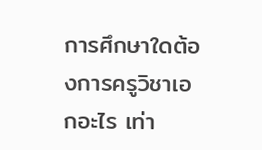การศึกษาใดต้องการครูวิชาเอกอะไร เท่า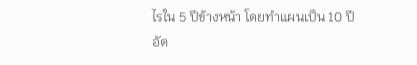ไรใน 5 ปีข้างหน้า โดยทำแผนเป็น 10 ปี อัต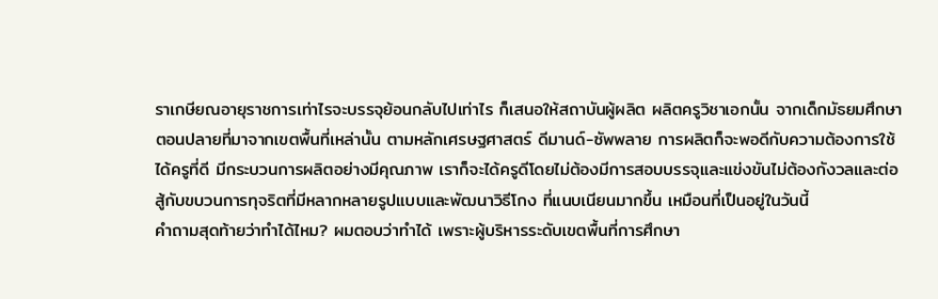ราเกษียณอายุราชการเท่าไรจะบรรจุย้อนกลับไปเท่าไร ก็เสนอให้สถาบันผู้ผลิต ผลิตครูวิชาเอกนั้น จากเด็กมัธยมศึกษาตอนปลายที่มาจากเขตพื้นที่เหล่านั้น ตามหลักเศรษฐศาสตร์ ดีมานด์-ซัพพลาย การผลิตก็จะพอดีกับความต้องการใช้ได้ครูที่ดี มีกระบวนการผลิตอย่างมีคุณภาพ เราก็จะได้ครูดีโดยไม่ต้องมีการสอบบรรจุและแข่งขันไม่ต้องกังวลและต่อสู้กับขบวนการทุจริตที่มีหลากหลายรูปแบบและพัฒนาวิธีโกง ที่แนบเนียนมากขึ้น เหมือนที่เป็นอยู่ในวันนี้
คำถามสุดท้ายว่าทำได้ไหม? ผมตอบว่าทำได้ เพราะผู้บริหารระดับเขตพื้นที่การศึกษา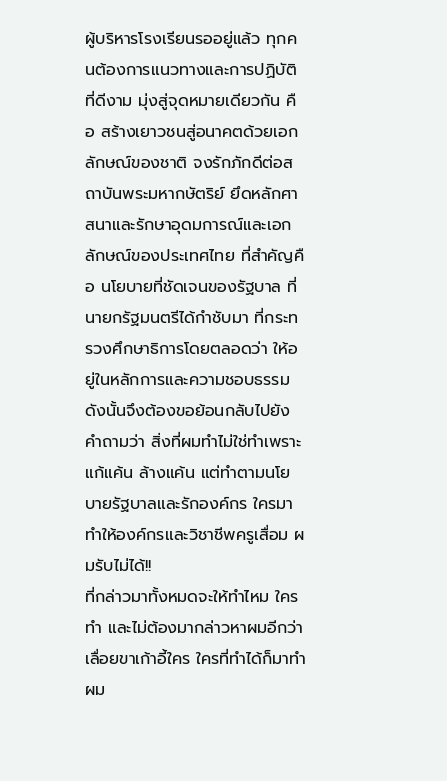ผู้บริหารโรงเรียนรออยู่แล้ว ทุกคนต้องการแนวทางและการปฏิบัติที่ดีงาม มุ่งสู่จุดหมายเดียวกัน คือ สร้างเยาวชนสู่อนาคตด้วยเอกลักษณ์ของชาติ จงรักภักดีต่อสถาบันพระมหากษัตริย์ ยึดหลักศาสนาและรักษาอุดมการณ์และเอกลักษณ์ของประเทศไทย ที่สำคัญคือ นโยบายที่ชัดเจนของรัฐบาล ที่นายกรัฐมนตรีได้กำชับมา ที่กระทรวงศึกษาธิการโดยตลอดว่า ให้อยู่ในหลักการและความชอบธรรม
ดังนั้นจึงต้องขอย้อนกลับไปยังคำถามว่า สิ่งที่ผมทำไม่ใช่ทำเพราะแก้แค้น ล้างแค้น แต่ทำตามนโยบายรัฐบาลและรักองค์กร ใครมาทำให้องค์กรและวิชาชีพครูเสื่อม ผมรับไม่ได้!!
ที่กล่าวมาทั้งหมดจะให้ทำไหม ใครทำ และไม่ต้องมากล่าวหาผมอีกว่าเลื่อยขาเก้าอี้ใคร ใครที่ทำได้ก็มาทำผม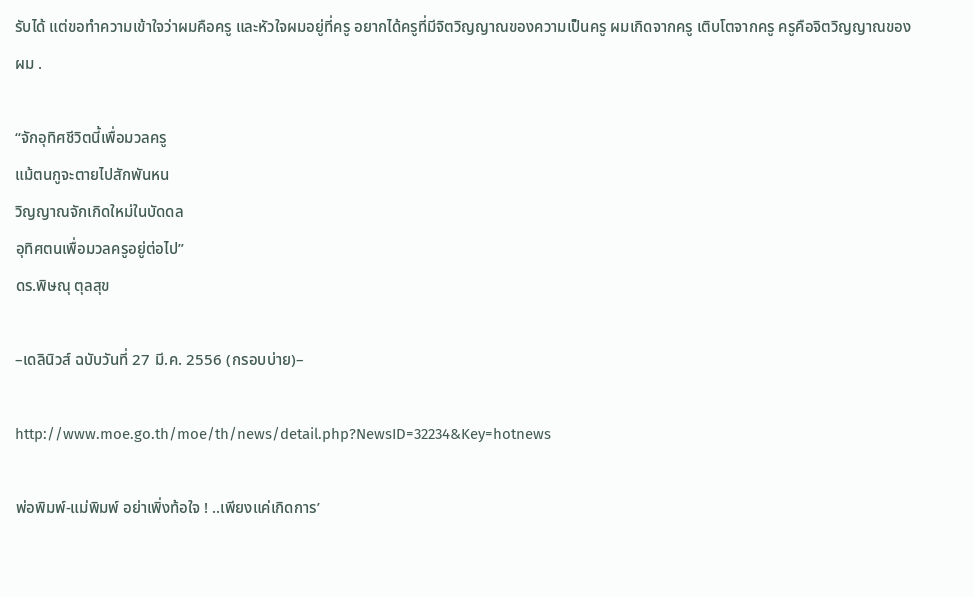รับได้ แต่ขอทำความเข้าใจว่าผมคือครู และหัวใจผมอยู่ที่ครู อยากได้ครูที่มีจิตวิญญาณของความเป็นครู ผมเกิดจากครู เติบโตจากครู ครูคือจิตวิญญาณของผม .

“จักอุทิศชีวิตนี้เพื่อมวลครู
แม้ตนกูจะตายไปสักพันหน
วิญญาณจักเกิดใหม่ในบัดดล
อุทิศตนเพื่อมวลครูอยู่ต่อไป”
ดร.พิษณุ ตุลสุข

–เดลินิวส์ ฉบับวันที่ 27 มี.ค. 2556 (กรอบบ่าย)–

http://www.moe.go.th/moe/th/news/detail.php?NewsID=32234&Key=hotnews

พ่อพิมพ์-แม่พิมพ์ อย่าเพิ่งท้อใจ ! ..เพียงแค่เกิดการ’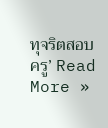ทุจริตสอบครู’ Read More »